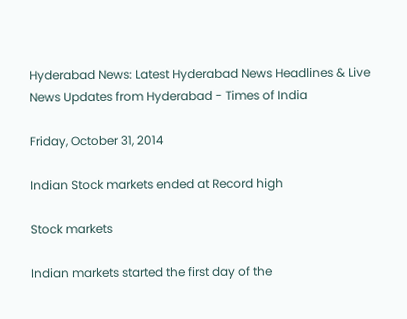Hyderabad News: Latest Hyderabad News Headlines & Live News Updates from Hyderabad - Times of India

Friday, October 31, 2014

Indian Stock markets ended at Record high

Stock markets

Indian markets started the first day of the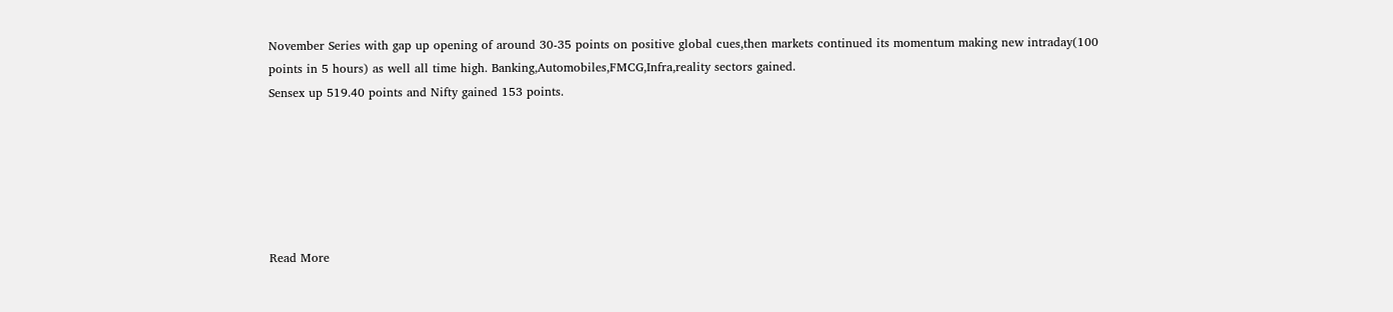November Series with gap up opening of around 30-35 points on positive global cues,then markets continued its momentum making new intraday(100 points in 5 hours) as well all time high. Banking,Automobiles,FMCG,Infra,reality sectors gained.
Sensex up 519.40 points and Nifty gained 153 points.






Read More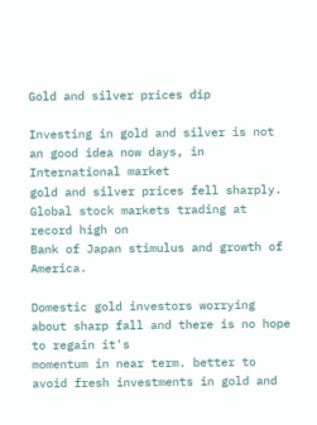Gold and silver prices dip

Investing in gold and silver is not an good idea now days, in International market
gold and silver prices fell sharply. Global stock markets trading at record high on
Bank of Japan stimulus and growth of America.

Domestic gold investors worrying about sharp fall and there is no hope to regain it's
momentum in near term. better to avoid fresh investments in gold and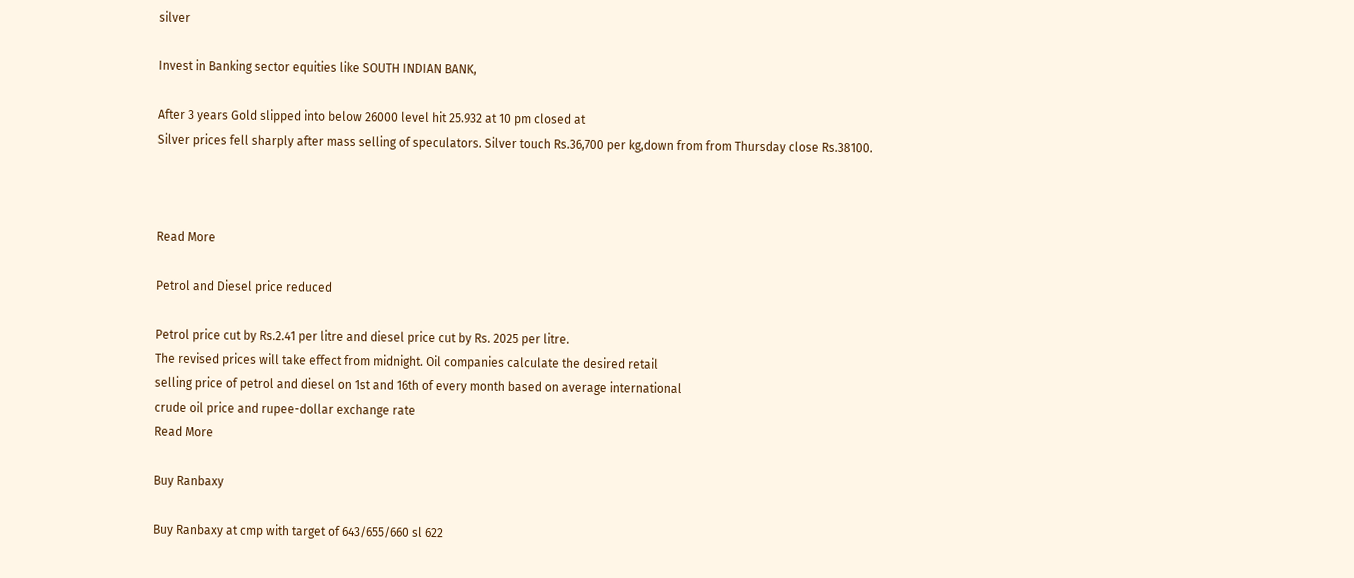silver

Invest in Banking sector equities like SOUTH INDIAN BANK,

After 3 years Gold slipped into below 26000 level hit 25.932 at 10 pm closed at
Silver prices fell sharply after mass selling of speculators. Silver touch Rs.36,700 per kg,down from from Thursday close Rs.38100.



Read More

Petrol and Diesel price reduced

Petrol price cut by Rs.2.41 per litre and diesel price cut by Rs. 2025 per litre.
The revised prices will take effect from midnight. Oil companies calculate the desired retail
selling price of petrol and diesel on 1st and 16th of every month based on average international
crude oil price and rupee-dollar exchange rate
Read More

Buy Ranbaxy

Buy Ranbaxy at cmp with target of 643/655/660 sl 622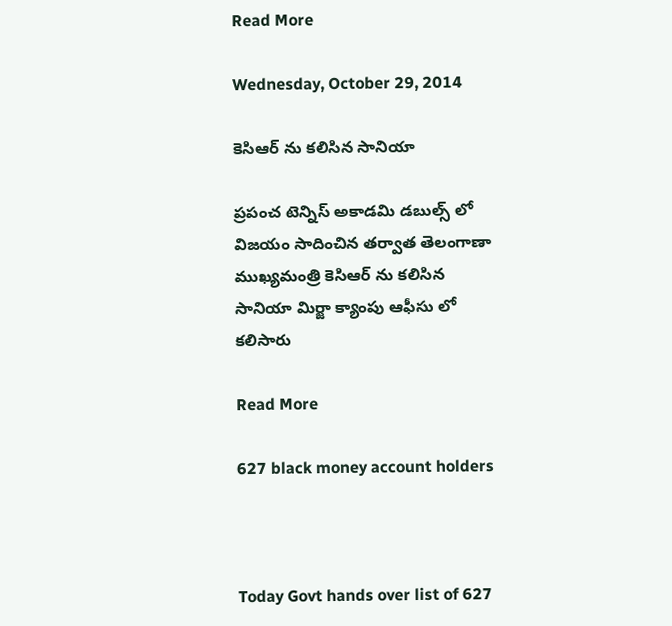Read More

Wednesday, October 29, 2014

కెసిఆర్ ను కలిసిన సానియా

ప్రపంచ టెన్నిస్ అకాడమి డబుల్స్ లో విజయం సాదించిన తర్వాత తెలంగాణా ముఖ్యమంత్రి కెసిఆర్ ను కలిసిన సానియా మిర్జా క్యాంపు ఆఫీసు లో కలిసారు

Read More

627 black money account holders



Today Govt hands over list of 627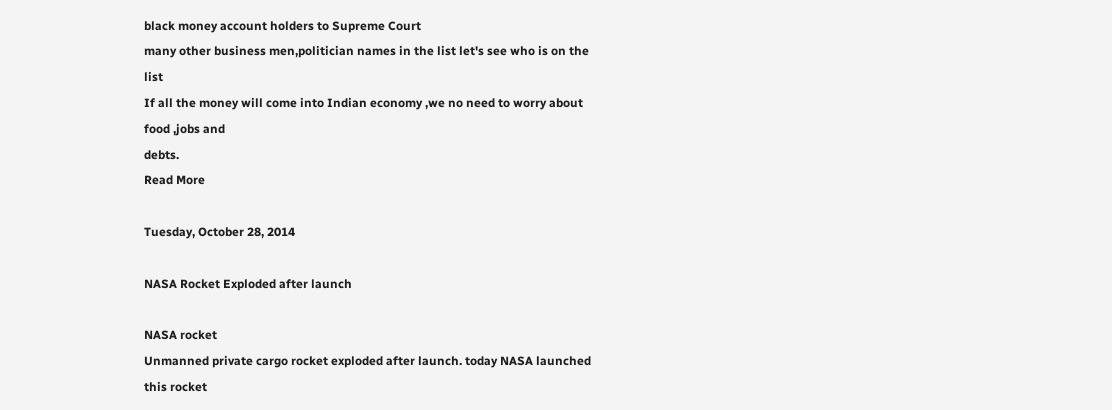black money account holders to Supreme Court
many other business men,politician names in the list let's see who is on the list
If all the money will come into Indian economy ,we no need to worry about food ,jobs and
debts.
Read More

Tuesday, October 28, 2014

NASA Rocket Exploded after launch

NASA rocket
Unmanned private cargo rocket exploded after launch. today NASA launched this rocket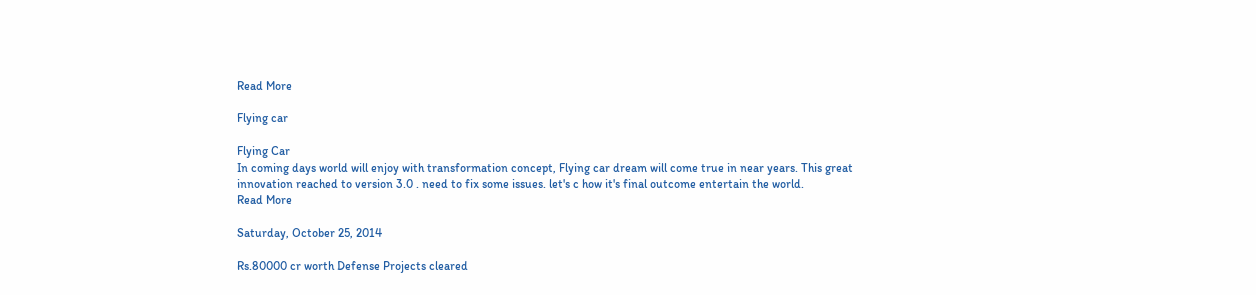Read More

Flying car

Flying Car
In coming days world will enjoy with transformation concept, Flying car dream will come true in near years. This great innovation reached to version 3.0 . need to fix some issues. let's c how it's final outcome entertain the world.
Read More

Saturday, October 25, 2014

Rs.80000 cr worth Defense Projects cleared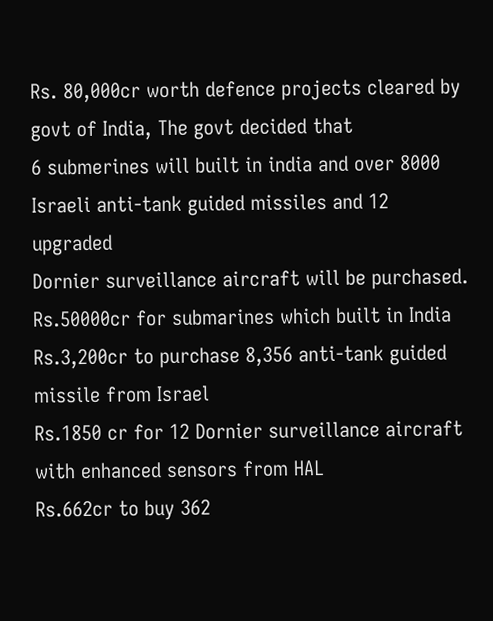Rs. 80,000cr worth defence projects cleared by govt of India, The govt decided that
6 submerines will built in india and over 8000 Israeli anti-tank guided missiles and 12 upgraded
Dornier surveillance aircraft will be purchased.
Rs.50000cr for submarines which built in India
Rs.3,200cr to purchase 8,356 anti-tank guided missile from Israel
Rs.1850 cr for 12 Dornier surveillance aircraft with enhanced sensors from HAL
Rs.662cr to buy 362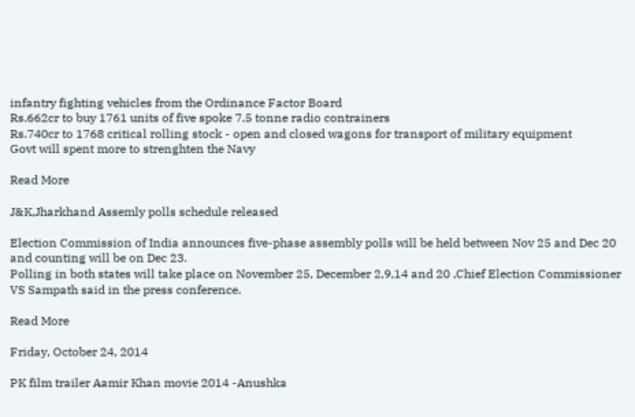infantry fighting vehicles from the Ordinance Factor Board
Rs.662cr to buy 1761 units of five spoke 7.5 tonne radio contrainers
Rs.740cr to 1768 critical rolling stock - open and closed wagons for transport of military equipment
Govt will spent more to strenghten the Navy

Read More

J&K,Jharkhand Assemly polls schedule released

Election Commission of India announces five-phase assembly polls will be held between Nov 25 and Dec 20 and counting will be on Dec 23.
Polling in both states will take place on November 25, December 2,9,14 and 20 ,Chief Election Commissioner VS Sampath said in the press conference.

Read More

Friday, October 24, 2014

PK film trailer Aamir Khan movie 2014 -Anushka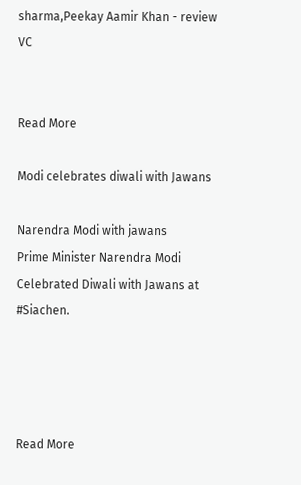sharma,Peekay Aamir Khan - review VC


Read More

Modi celebrates diwali with Jawans

Narendra Modi with jawans
Prime Minister Narendra Modi Celebrated Diwali with Jawans at #Siachen.




Read More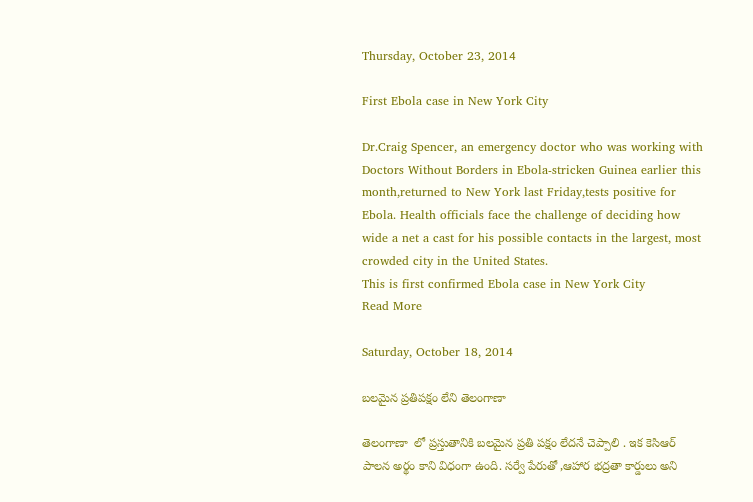Thursday, October 23, 2014

First Ebola case in New York City

Dr.Craig Spencer, an emergency doctor who was working with Doctors Without Borders in Ebola-stricken Guinea earlier this month,returned to New York last Friday,tests positive for Ebola. Health officials face the challenge of deciding how wide a net a cast for his possible contacts in the largest, most crowded city in the United States.
This is first confirmed Ebola case in New York City
Read More

Saturday, October 18, 2014

బలమైన ప్రతిపక్షం లేని తెలంగాణా

తెలంగాణా  లో ప్రస్తుతానికి బలమైన ప్రతి పక్షం లేదనే చెప్పాలి . ఇక కెసిఆర్ పాలన అర్థం కాని విధంగా ఉంది. సర్వే పేరుతో ,ఆహార భద్రతా కార్డులు అని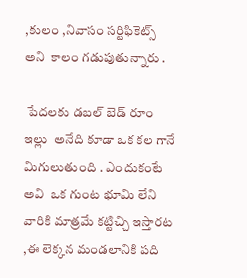,కులం ,నివాసం సర్టిఫికెట్స్ అని  కాలం గడుపుతున్నారు .

 పేదలకు డబల్ బెడ్ రూం ఇల్లు  అనేది కూడా ఒక కల గానే మిగులుతుంది . ఎందుకంటే అవి  ఒక గుంట భూమి లేని వారికి మాత్రమే కట్టిచ్చి ఇస్తారట ,ఈ లెక్కన మండలానికి పది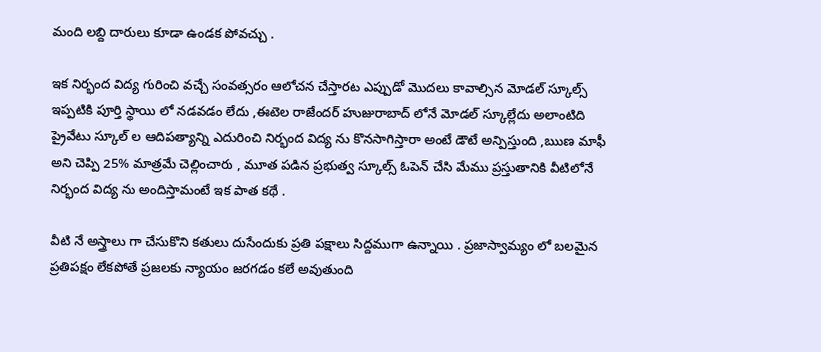మంది లబ్ది దారులు కూడా ఉండక పోవచ్చు .

ఇక నిర్భంద విద్య గురించి వచ్చే సంవత్సరం ఆలోచన చేస్తారట ఎప్పుడో మొదలు కావాల్సిన మోడల్ స్కూల్స్ ఇప్పటికి పూర్తి స్థాయి లో నడవడం లేదు ,ఈటెల రాజేందర్ హుజురాబాద్ లోనే మోడల్ స్కూల్లేదు అలాంటిది ప్రైవేటు స్కూల్ ల ఆదిపత్యాన్ని ఎదురించి నిర్భంద విద్య ను కొనసాగిస్తారా అంటే డౌటే అన్పిస్తుంది ,ఋణ మాఫీ అని చెప్పి 25% మాత్రమే చెల్లించారు , మూత పడిన ప్రభుత్వ స్కూల్స్ ఓపెన్ చేసి మేము ప్రస్తుతానికి వీటిలోనే నిర్భంద విద్య ను అందిస్తామంటే ఇక పాత కథే .

వీటి నే అస్త్రాలు గా చేసుకొని కతులు దుసేందుకు ప్రతి పక్షాలు సిద్దముగా ఉన్నాయి . ప్రజాస్వామ్యం లో బలమైన ప్రతిపక్షం లేకపోతే ప్రజలకు న్యాయం జరగడం కలే అవుతుంది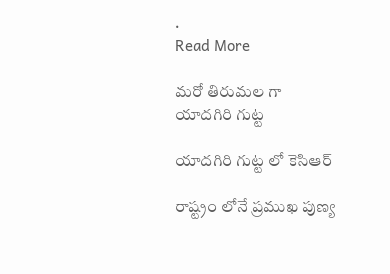.
Read More

మరో తిరుమల గా యాదగిరి గుట్ట

యాదగిరి గుట్ట లో కెసిఆర్

రాష్ట్రం లోనే ప్రముఖ పుణ్య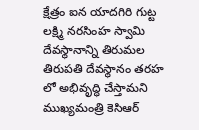క్షేత్రం ఐన యాదగిరి గుట్ట లక్ష్మి నరసింహ స్వామి దేవస్థానాన్ని తిరుమల తిరుపతి దేవస్థానం తరహ లో అభివృద్ధి చేస్తామని ముఖ్యమంత్రి కెసిఆర్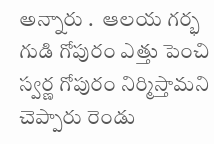అన్నారు .  ఆలయ గర్భ గుడి గోపురం ఎత్తు పెంచి స్వర్ణ గోపురం నిర్మిస్తామని చెప్పారు రెండు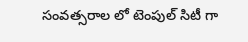సంవత్సరాల లో టెంపుల్ సిటీ గా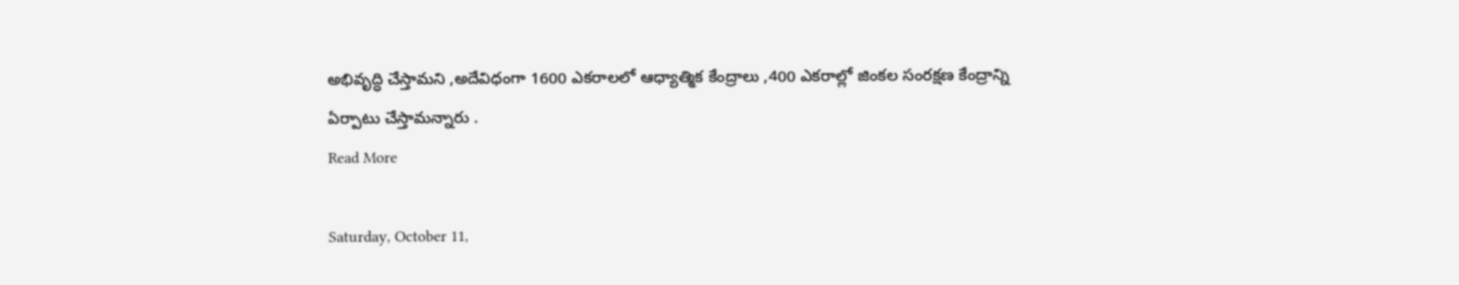అభివృద్ధి చేస్తామని ,అదేవిధంగా 1600 ఎకరాలలో ఆధ్యాత్మిక కేంద్రాలు ,400 ఎకరాల్లో జింకల సంరక్షణ కేంద్రాన్ని ఏర్పాటు చేస్తామన్నారు .
Read More

Saturday, October 11,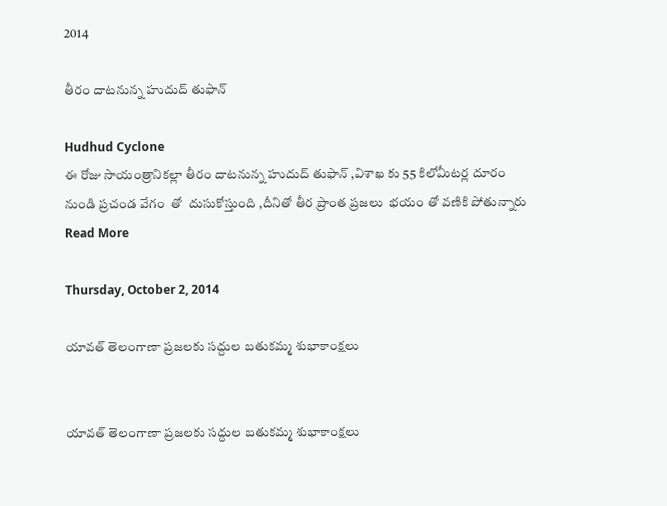2014

తీరం దాటనున్న హుదుద్ తుఫాన్

Hudhud Cyclone
ఈ రోజు సాయంత్రానికల్లా తీరం దాటనున్న హుదుద్ తుఫాన్ ,విశాఖ కు 55 కిలోమీటర్ల దూరం  నుండి ప్రచండ వేగం  తో  దుసుకోస్తుంది ,దీనితో తీర ప్రాంత ప్రజలు  భయం తో వణికి పోతున్నారు
Read More

Thursday, October 2, 2014

యావత్ తెలంగాణా ప్రజలకు సద్దుల బతుకమ్మ శుభాకాంక్షలు


యావత్ తెలంగాణా ప్రజలకు సద్దుల బతుకమ్మ శుభాకాంక్షలు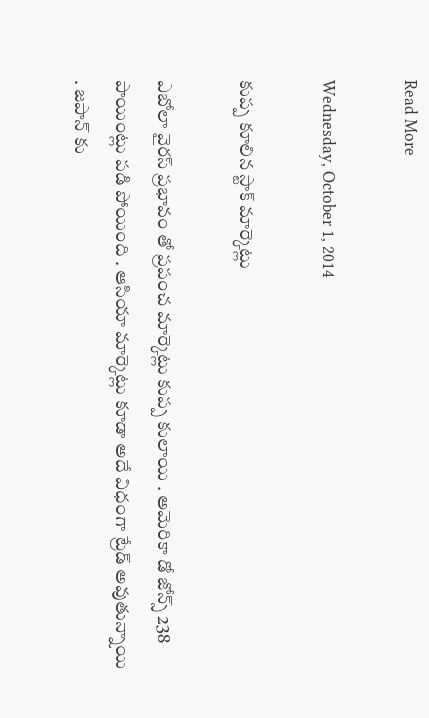Read More

Wednesday, October 1, 2014

కుప్ప కూలిన స్టాక్ మార్కెట్లు

ఎబోలా వైరస్ ప్రభావం తో ప్రపంచ మార్కెట్లు కుప్ప కులాయి . అమెరికా డో జోన్స్ 238 పాయింట్లు పడి పోయింది . ఆసియా మార్కెట్లు కూడా అదే విధంగా ట్రేడ్ అవుతున్నాయి . జపాన్ కు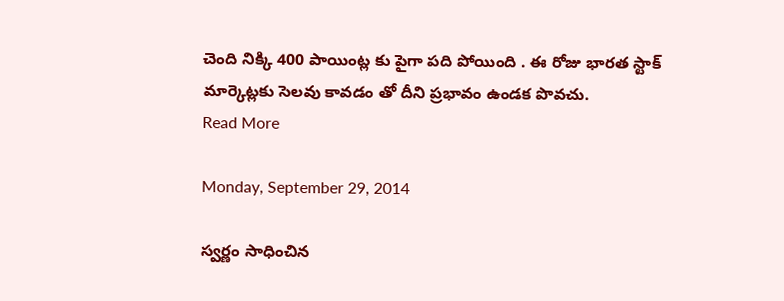చెంది నిక్కి 400 పాయింట్ల కు పైగా పది పోయింది . ఈ రోజు భారత స్టాక్ మార్కెట్లకు సెలవు కావడం తో దీని ప్రభావం ఉండక పొవచు.
Read More

Monday, September 29, 2014

స్వర్ణం సాధించిన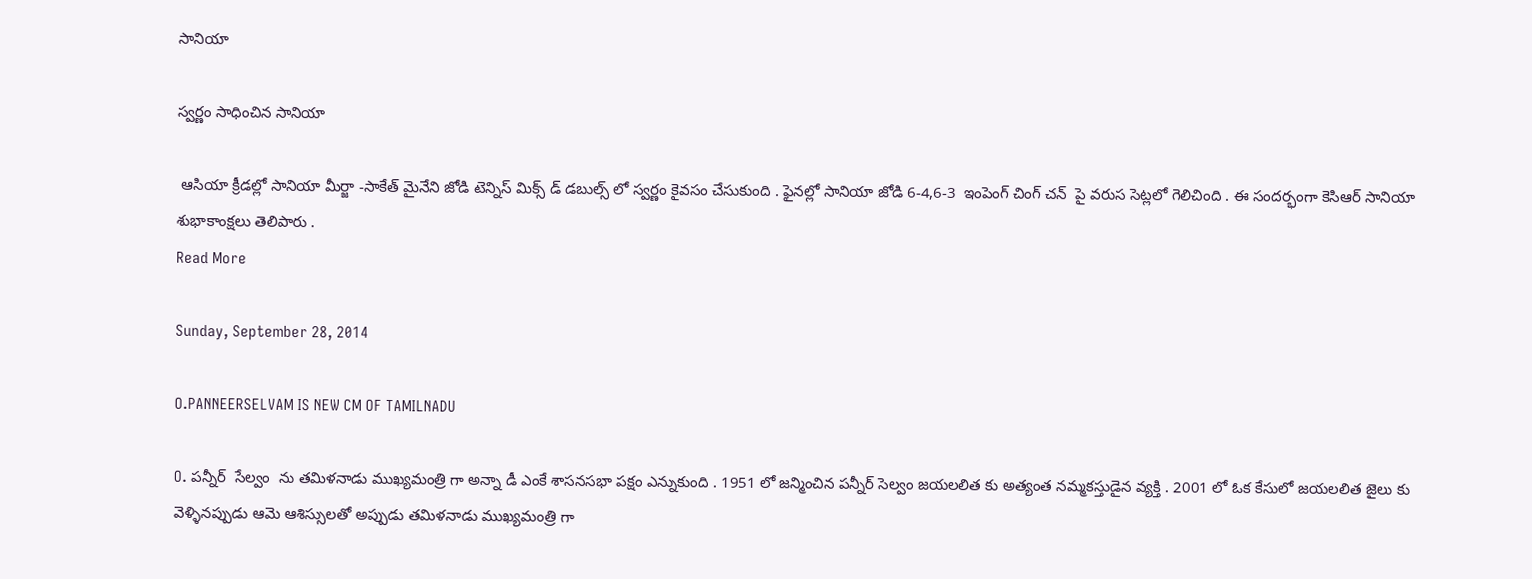సానియా

స్వర్ణం సాధించిన సానియా

 ఆసియా క్రీడల్లో సానియా మీర్జా -సాకేత్ మైనేని జోడి టెన్నిస్ మిక్స్ డ్ డబుల్స్ లో స్వర్ణం కైవసం చేసుకుంది . ఫైనల్లో సానియా జోడి 6-4,6-3  ఇంపెంగ్ చింగ్ చన్  పై వరుస సెట్లలో గెలిచింది . ఈ సందర్భంగా కెసిఆర్ సానియా  శుభాకాంక్షలు తెలిపారు .
Read More

Sunday, September 28, 2014

O.PANNEERSELVAM IS NEW CM OF TAMILNADU

O. పన్నీర్  సేల్వం  ను తమిళనాడు ముఖ్యమంత్రి గా అన్నా డీ ఎంకే శాసనసభా పక్షం ఎన్నుకుంది . 1951 లో జన్మించిన పన్నీర్ సెల్వం జయలలిత కు అత్యంత నమ్మకస్తుడైన వ్యక్తి . 2001 లో ఓక కేసులో జయలలిత జైలు కు వెళ్ళినప్పుడు ఆమె ఆశిస్సులతో అప్పుడు తమిళనాడు ముఖ్యమంత్రి గా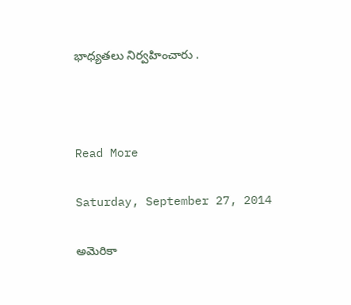భాధ్యతలు నిర్వహించారు .



Read More

Saturday, September 27, 2014

అమెరికా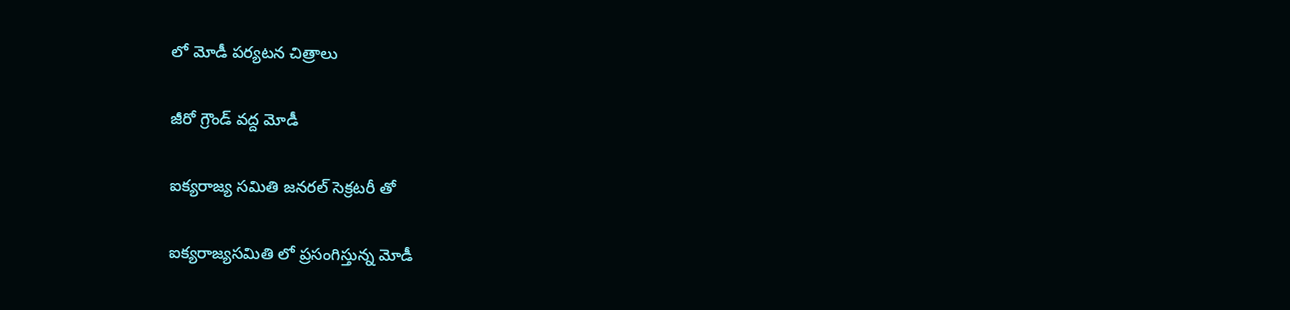లో మోడీ పర్యటన చిత్రాలు

జీరో గ్రౌండ్ వద్ద మోడీ

ఐక్యరాజ్య సమితి జనరల్ సెక్రటరీ తో

ఐక్యరాజ్యసమితి లో ప్రసంగిస్తున్న మోడీ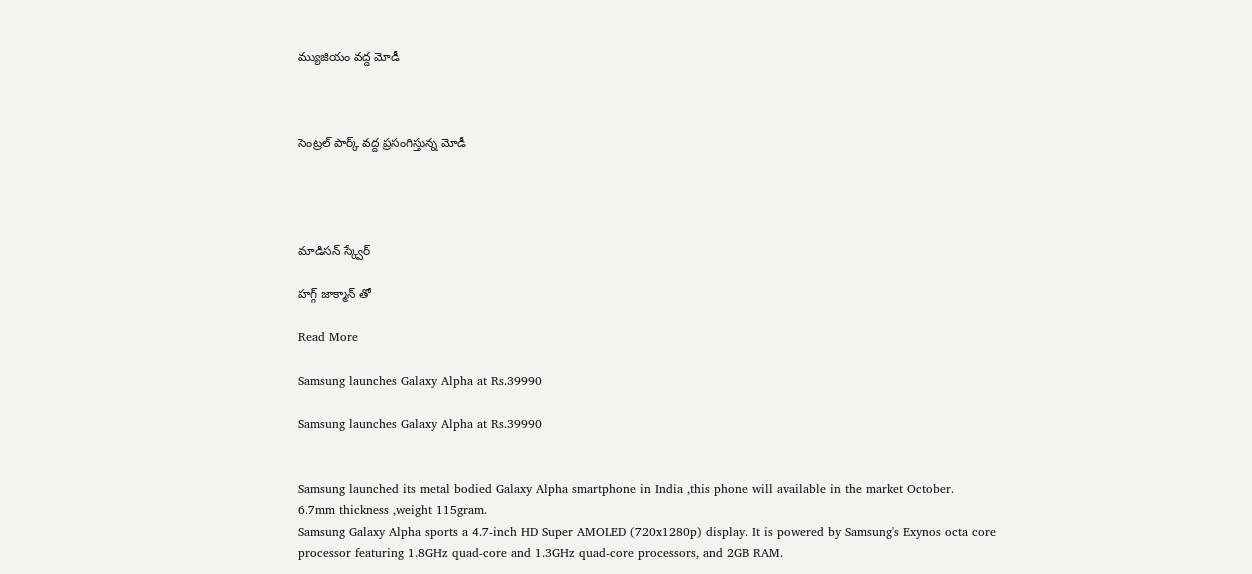మ్యుజియం వద్ద మోడీ



సెంట్రల్ పార్క్ వద్ద ప్రసంగిస్తున్న మోడీ




మాడిసన్ స్క్వేర్

హగ్గ్ జాక్మాన్ తో

Read More

Samsung launches Galaxy Alpha at Rs.39990

Samsung launches Galaxy Alpha at Rs.39990


Samsung launched its metal bodied Galaxy Alpha smartphone in India ,this phone will available in the market October.
6.7mm thickness ,weight 115gram.
Samsung Galaxy Alpha sports a 4.7-inch HD Super AMOLED (720x1280p) display. It is powered by Samsung's Exynos octa core processor featuring 1.8GHz quad-core and 1.3GHz quad-core processors, and 2GB RAM.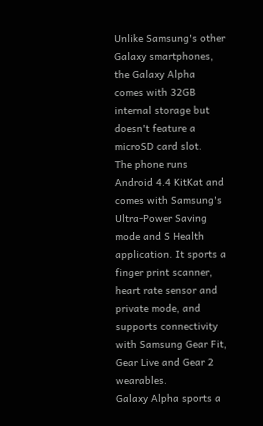Unlike Samsung's other Galaxy smartphones, the Galaxy Alpha comes with 32GB internal storage but doesn't feature a microSD card slot.
The phone runs Android 4.4 KitKat and comes with Samsung's Ultra-Power Saving mode and S Health application. It sports a finger print scanner, heart rate sensor and private mode, and supports connectivity with Samsung Gear Fit, Gear Live and Gear 2 wearables.
Galaxy Alpha sports a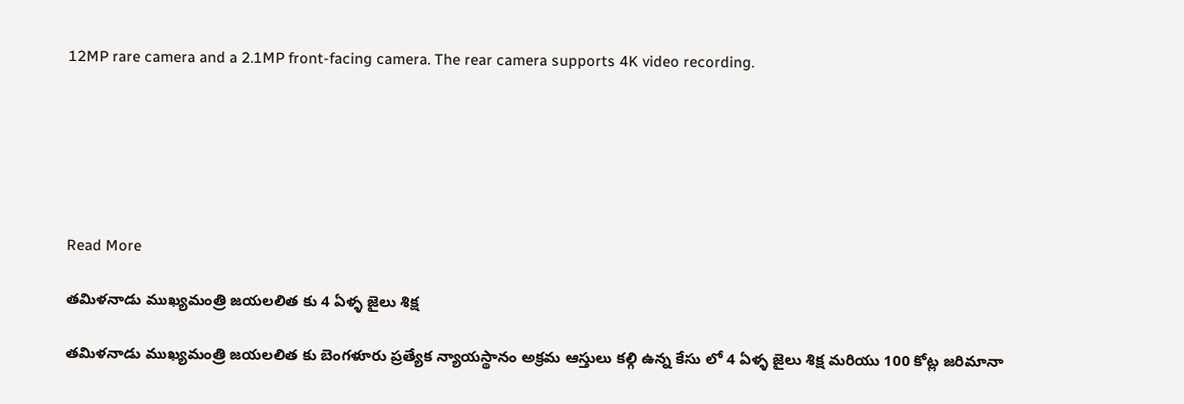12MP rare camera and a 2.1MP front-facing camera. The rear camera supports 4K video recording.






Read More

తమిళనాడు ముఖ్యమంత్రి జయలలిత కు 4 ఏళ్ళ జైలు శిక్ష

తమిళనాడు ముఖ్యమంత్రి జయలలిత కు బెంగళూరు ప్రత్యేక న్యాయస్థానం అక్రమ ఆస్తులు కల్గి ఉన్న కేసు లో 4 ఏళ్ళ జైలు శిక్ష మరియు 100 కోట్ల జరిమానా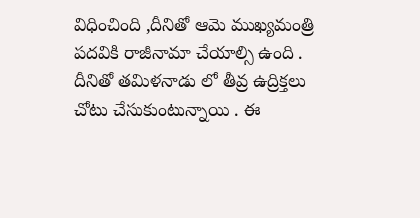విధించింది ,దీనితో ఆమె ముఖ్యమంత్రి పదవికి రాజీనామా చేయాల్సి ఉంది . దీనితో తమిళనాడు లో తీవ్ర ఉద్రిక్తలు చోటు చేసుకుంటున్నాయి . ఈ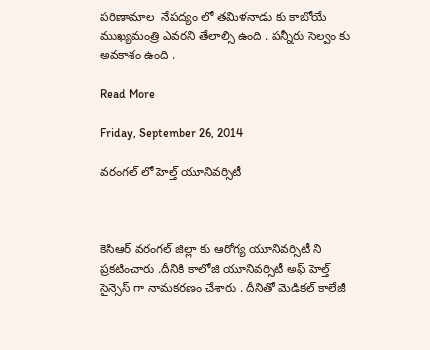పరిణామాల  నేపద్యం లో తమిళనాడు కు కాబోయే ముఖ్యమంత్రి ఎవరని తేలాల్సి ఉంది . పన్నీరు సెల్వం కు అవకాశం ఉంది .

Read More

Friday, September 26, 2014

వరంగల్ లో హెల్త్ యూనివర్సిటీ



కెసిఆర్ వరంగల్ జిల్లా కు ఆరోగ్య యూనివర్సిటీ ని ప్రకటించారు .దీనికి కాలోజి యూనివర్సిటీ అఫ్ హెల్త్ సైన్సెస్ గా నామకరణం చేశారు . దీనితో మెడికల్ కాలేజీ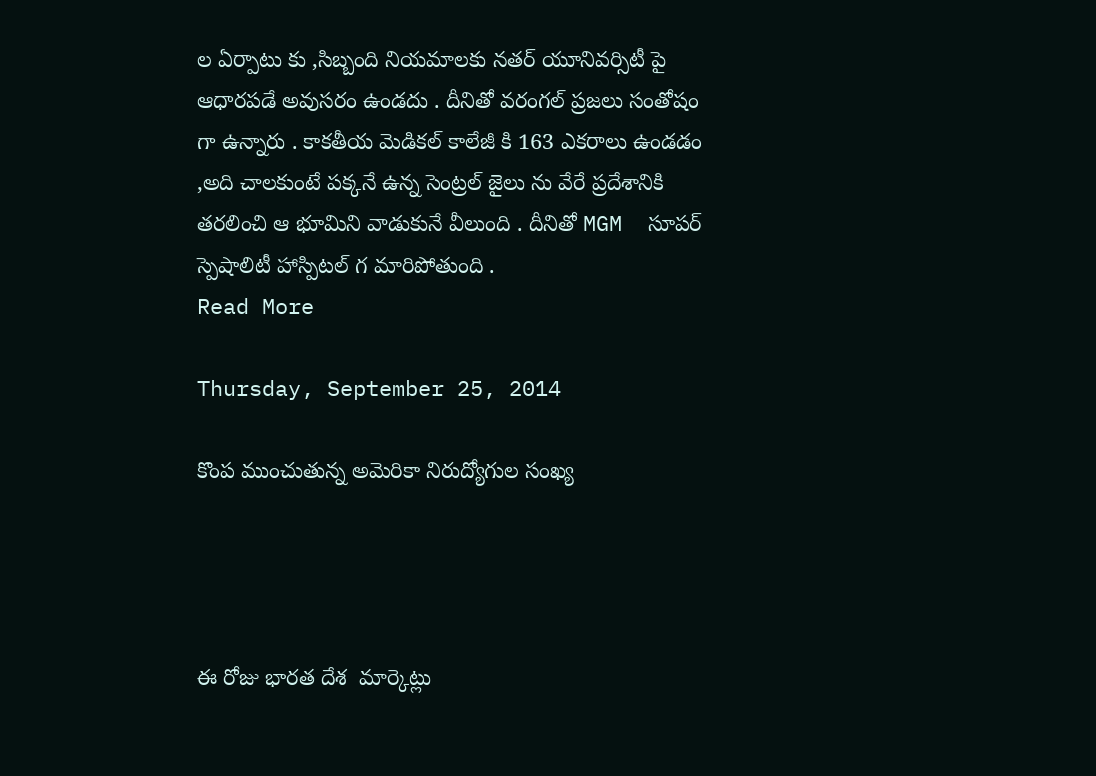ల ఏర్పాటు కు ,సిబ్బంది నియమాలకు నతర్ యూనివర్సిటీ పై ఆధారపడే అవుసరం ఉండదు . దీనితో వరంగల్ ప్రజలు సంతోషం గా ఉన్నారు . కాకతీయ మెడికల్ కాలేజీ కి 163 ఎకరాలు ఉండడం ,అది చాలకుంటే పక్కనే ఉన్న సెంట్రల్ జైలు ను వేరే ప్రదేశానికి తరలించి ఆ భూమిని వాడుకునే వీలుంది . దీనితో MGM  సూపర్ స్పెషాలిటీ హాస్పిటల్ గ మారిపోతుంది .
Read More

Thursday, September 25, 2014

కొంప ముంచుతున్న అమెరికా నిరుద్యోగుల సంఖ్య




ఈ రోజు భారత దేశ  మార్కెట్లు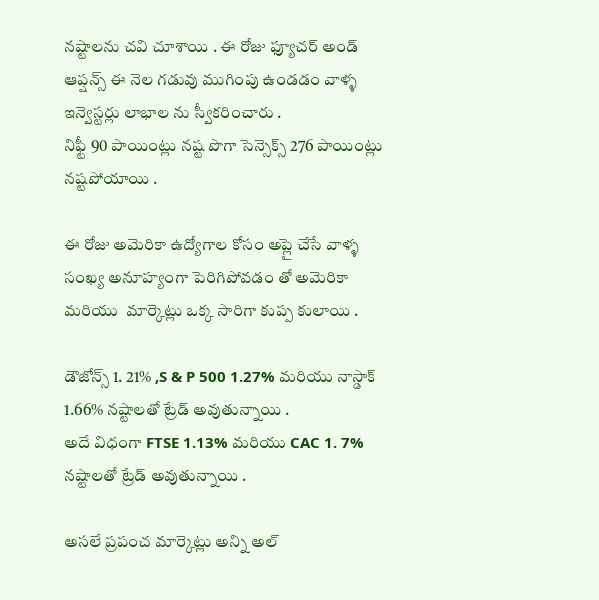నష్టాలను చవి చూశాయి . ఈ రోజు ఫ్యూచర్ అండ్ ఆప్షన్స్ ఈ నెల గడువు ముగింపు ఉండడం వాళ్ళ ఇన్వెస్టర్లు లాభాల ను స్వీకరించారు .
నిఫ్టీ 90 పాయింట్లు నష్ట పొగా సెన్సెక్స్ 276 పాయింట్లు నష్టపోయాయి .

ఈ రోజు అమెరికా ఉద్యోగాల కోసం అప్లై చేసే వాళ్ళ సంఖ్య అనూహ్యంగా పెరిగిపోవడం తో అమెరికా మరియు  మార్కెట్లు ఒక్క సారిగా కుప్ప కులాయి .

డౌజోన్స్ 1. 21% ,S & P 500 1.27% మరియు నాస్డాక్ 1.66% నష్టాలతో ట్రేడ్ అవుతున్నాయి .
అదే విధంగా FTSE 1.13% మరియు CAC 1. 7% నష్టాలతో ట్రేడ్ అవుతున్నాయి .

అసలే ప్రపంచ మార్కెట్లు అన్ని అల్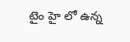టైం హై లో ఉన్న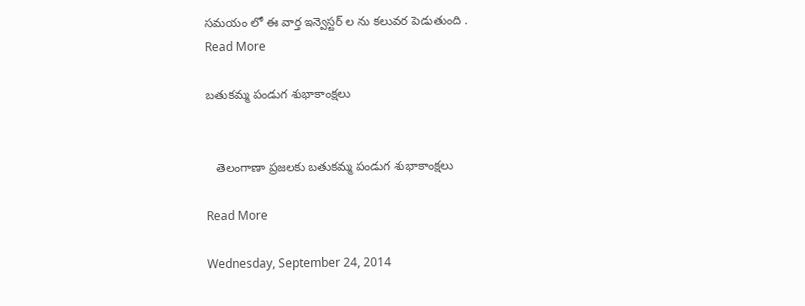సమయం లో ఈ వార్త ఇన్వెస్టర్ ల ను కలువర పెడుతుంది .
Read More

బతుకమ్మ పండుగ శుభాకాంక్షలు


   తెలంగాణా ప్రజలకు బతుకమ్మ పండుగ శుభాకాంక్షలు

Read More

Wednesday, September 24, 2014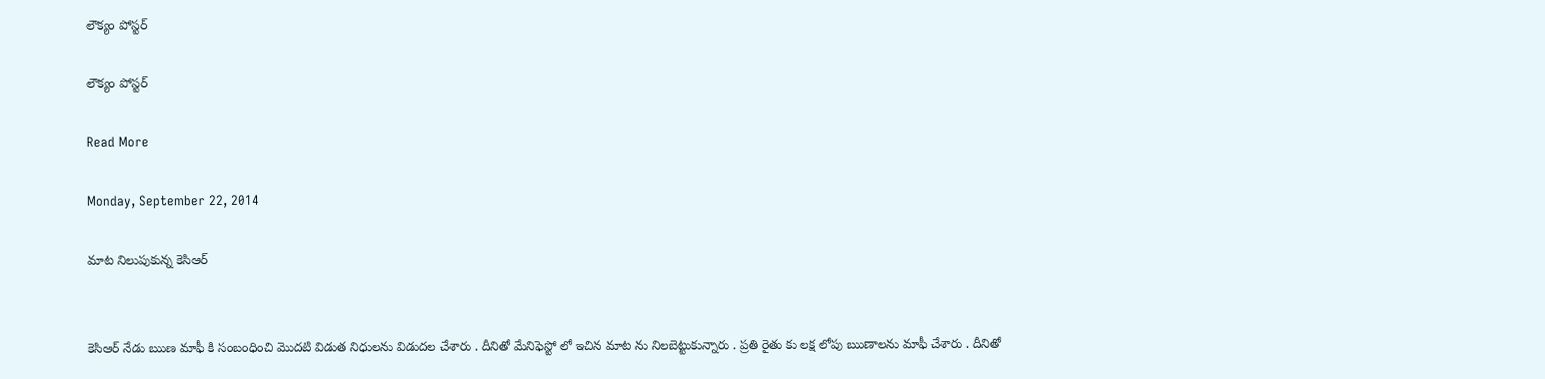లౌక్యం పోస్టర్

లౌక్యం పోస్టర్

Read More

Monday, September 22, 2014

మాట నిలుపుకున్న కెసిఆర్


కెసిఆర్ నేడు ఋణ మాఫీ కి సంబంధించి మొదటి విడుత నిధులను విడుదల చేశారు . దీనితో మేనిఫెస్టో లో ఇచిన మాట ను నిలబెట్టుకున్నారు . ప్రతి రైతు కు లక్ష లోపు ఋణాలను మాఫీ చేశారు . దీనితో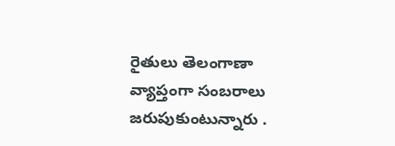రైతులు తెలంగాణా వ్యాప్తంగా సంబరాలు జరుపుకుంటున్నారు .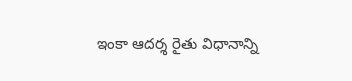ఇంకా ఆదర్శ రైతు విధానాన్ని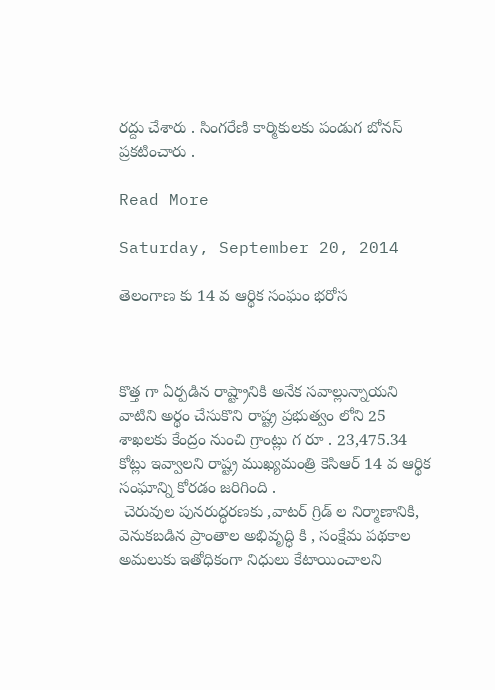రద్దు చేశారు . సింగరేణి కార్మికులకు పండుగ బోనస్ ప్రకటించారు .

Read More

Saturday, September 20, 2014

తెలంగాణ కు 14 వ ఆర్థిక సంఘం భరోస



కొత్త గా ఏర్పడిన రాష్ట్రానికి అనేక సవాల్లున్నాయని  వాటిని అర్థం చేసుకొని రాష్ట్ర ప్రభుత్వం లోని 25 శాఖలకు కేంద్రం నుంచి గ్రాంట్లు గ రూ . 23,475.34 కోట్లు ఇవ్వాలని రాష్ట్ర ముఖ్యమంత్రి కెసిఆర్ 14 వ ఆర్థిక సంఘాన్ని కోరడం జరిగింది .
 చెరువుల పునరుద్ధరణకు ,వాటర్ గ్రిడ్ ల నిర్మాణానికి, వెనుకబడిన ప్రాంతాల అభివృద్ధి కి , సంక్షేమ పథకాల అమలుకు ఇతోధికంగా నిధులు కేటాయించాలని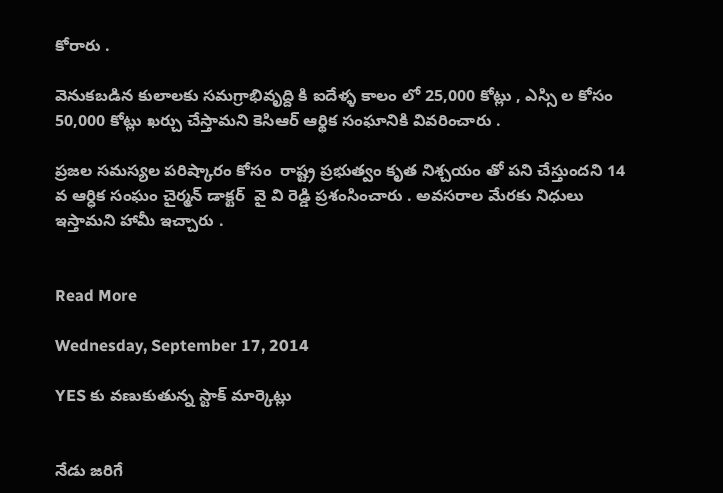కోరారు .

వెనుకబడిన కులాలకు సమగ్రాభివృద్ది కి ఐదేళ్ళ కాలం లో 25,000 కోట్లు , ఎస్సి ల కోసం 50,000 కోట్లు ఖర్చు చేస్తామని కెసిఆర్ ఆర్థిక సంఘానికి వివరించారు .

ప్రజల సమస్యల పరిష్కారం కోసం  రాష్ట్ర ప్రభుత్వం కృత నిశ్చయం తో పని చేస్తుందని 14 వ ఆర్ధిక సంఘం చైర్మన్ డాక్టర్  వై వి రెడ్డి ప్రశంసించారు . అవసరాల మేరకు నిధులు ఇస్తామని హామీ ఇచ్చారు .


Read More

Wednesday, September 17, 2014

YES కు వణుకుతున్న స్టాక్ మార్కెట్లు


నేడు జరిగే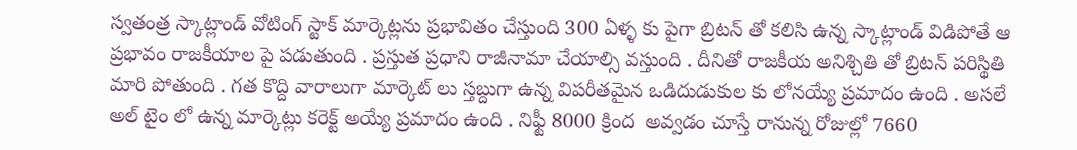స్వతంత్ర స్కాట్లాండ్ వోటింగ్ స్టాక్ మార్కెట్లను ప్రభావితం చేస్తుంది 300 ఏళ్ళ కు పైగా బ్రిటన్ తో కలిసి ఉన్న స్కాట్లాండ్ విడిపోతే ఆ ప్రభావం రాజకీయాల పై పడుతుంది . ప్రస్తుత ప్రధాని రాజీనామా చేయాల్సి వస్తుంది . దీనితో రాజకీయ అనిశ్చితి తో బ్రిటన్ పరిస్థితి మారి పోతుంది . గత కొద్ది వారాలుగా మార్కెట్ లు స్తబ్దుగా ఉన్న విపరీతమైన ఒడిదుడుకుల కు లోనయ్యే ప్రమాదం ఉంది . అసలే అల్ టైం లో ఉన్న మార్కెట్లు కరెక్ట్ అయ్యే ప్రమాదం ఉంది . నిఫ్టీ 8000 క్రింద  అవ్వడం చూస్తే రానున్న రోజుల్లో 7660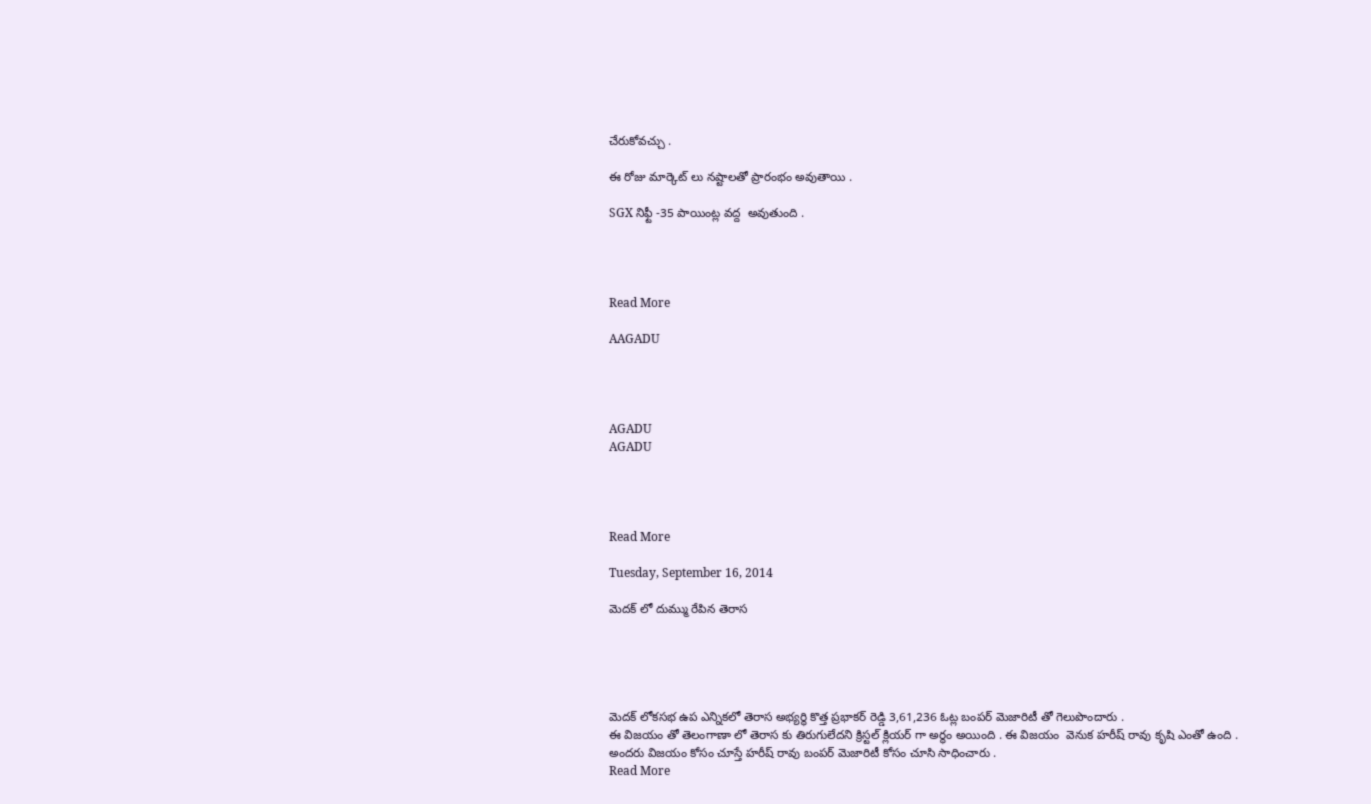చేరుకోవచ్చు .

ఈ రోజు మార్కెట్ లు నష్టాలతో ప్రారంభం అవుతాయి .

SGX నిఫ్టీ -35 పాయింట్ల వద్ద  అవుతుంది .




Read More

AAGADU




AGADU
AGADU




Read More

Tuesday, September 16, 2014

మెదక్ లో దుమ్ము రేపిన తెరాస





మెదక్ లోకసభ ఉప ఎన్నికలో తెరాస అభ్యర్థి కొత్త ప్రభాకర్ రెడ్డి 3,61,236 ఓట్ల బంపర్ మెజారిటీ తో గెలుపొందారు .
ఈ విజయం తో తెలంగాణా లో తెరాస కు తిరుగులేదని క్రిస్టల్ క్లియర్ గా అర్థం అయింది . ఈ విజయం  వెనుక హరీష్ రావు కృషి ఎంతో ఉంది . అందరు విజయం కోసం చూస్తే హరీష్ రావు బంపర్ మెజారిటీ కోసం చూసి సాధించారు .
Read More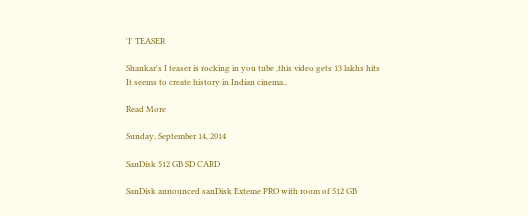'I' TEASER

Shankar's I teaser is rocking in you tube ,this video gets 13 lakhs hits
It seems to create history in Indian cinema..

Read More

Sunday, September 14, 2014

SanDisk 512 GB SD CARD

SanDisk announced sanDisk Exteme PRO with room of 512 GB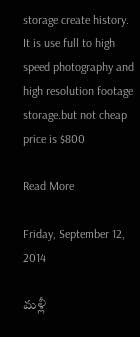storage create history.
It is use full to high speed photography and high resolution footage storage.but not cheap
price is $800

Read More

Friday, September 12, 2014

మళ్లీ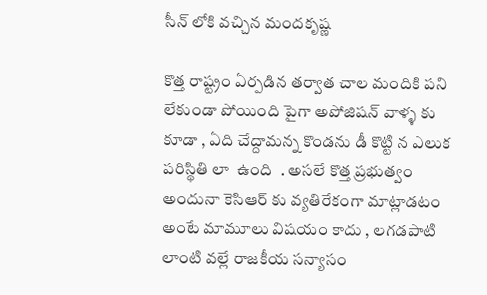సీన్ లోకి వచ్చిన మందకృష్ణ

కొత్త రాష్ట్రం ఏర్పడిన తర్వాత చాల మందికి పని లేకుండా పోయింది పైగా అపోజిషన్ వాళ్ళ కు కూడా , ఏది చేద్దామన్న కొండను డీ కొట్టి న ఎలుక  పరిస్థితి లా  ఉంది  . అసలే కొత్త ప్రభుత్వం అందునా కెసిఆర్ కు వ్యతిరేకంగా మాట్లాడటం అంటే మామూలు విషయం కాదు , లగడపాటి లాంటి వల్లే రాజకీయ సన్యాసం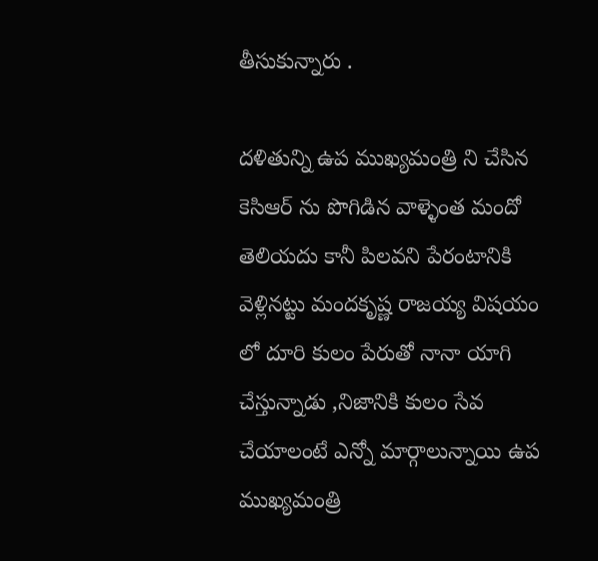తీసుకున్నారు .

దళితున్ని ఉప ముఖ్యమంత్రి ని చేసిన కెసిఆర్ ను పొగిడిన వాళ్ళెంత మందో తెలియదు కానీ పిలవని పేరంటానికి వెళ్లినట్టు మందకృష్ణ రాజయ్య విషయం లో దూరి కులం పేరుతో నానా యాగి చేస్తున్నాడు ,నిజానికి కులం సేవ చేయాలంటే ఎన్నో మార్గాలున్నాయి ఉప ముఖ్యమంత్రి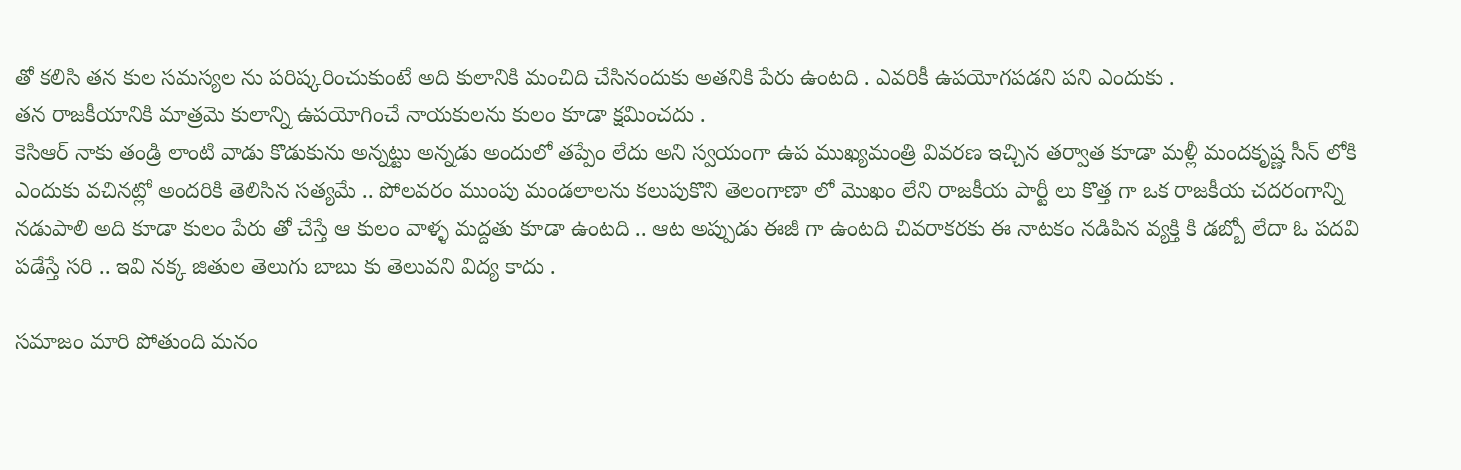తో కలిసి తన కుల సమస్యల ను పరిష్కరించుకుంటే అది కులానికి మంచిది చేసినందుకు అతనికి పేరు ఉంటది . ఎవరికీ ఉపయోగపడని పని ఎందుకు .
తన రాజకీయానికి మాత్రమె కులాన్ని ఉపయోగించే నాయకులను కులం కూడా క్షమించదు .
కెసిఆర్ నాకు తండ్రి లాంటి వాడు కొడుకును అన్నట్టు అన్నడు అందులో తప్పేం లేదు అని స్వయంగా ఉప ముఖ్యమంత్రి వివరణ ఇచ్చిన తర్వాత కూడా మళ్లీ మందకృష్ణ సీన్ లోకి ఎందుకు వచినట్లో అందరికి తెలిసిన సత్యమే .. పోలవరం ముంపు మండలాలను కలుపుకొని తెలంగాణా లో మొఖం లేని రాజకీయ పార్టీ లు కొత్త గా ఒక రాజకీయ చదరంగాన్ని నడుపాలి అది కూడా కులం పేరు తో చేస్తే ఆ కులం వాళ్ళ మద్దతు కూడా ఉంటది .. ఆట అప్పుడు ఈజీ గా ఉంటది చివరాకరకు ఈ నాటకం నడిపిన వ్యక్తి కి డబ్బో లేదా ఓ పదవి పడేస్తే సరి .. ఇవి నక్క జితుల తెలుగు బాబు కు తెలువని విద్య కాదు .

సమాజం మారి పోతుంది మనం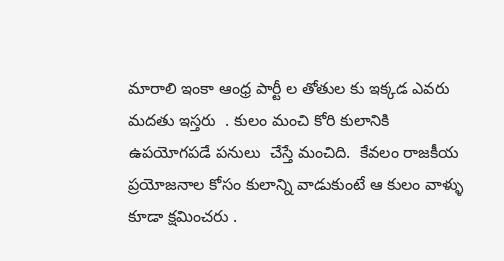మారాలి ఇంకా ఆంధ్ర పార్టీ ల తోతుల కు ఇక్కడ ఎవరు మదతు ఇస్తరు  . కులం మంచి కోరి కులానికి ఉపయోగపడే పనులు  చేస్తే మంచిది.  కేవలం రాజకీయ ప్రయోజనాల కోసం కులాన్ని వాడుకుంటే ఆ కులం వాళ్ళు కూడా క్షమించరు .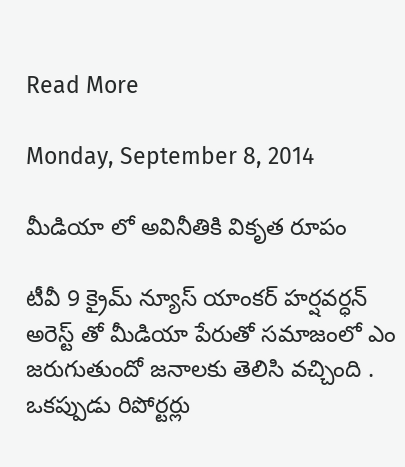Read More

Monday, September 8, 2014

మీడియా లో అవినీతికి వికృత రూపం

టీవీ 9 క్రైమ్ న్యూస్ యాంకర్ హర్షవర్ధన్ అరెస్ట్ తో మీడియా పేరుతో సమాజంలో ఎం జరుగుతుందో జనాలకు తెలిసి వచ్చింది . ఒకప్పుడు రిపోర్టర్లు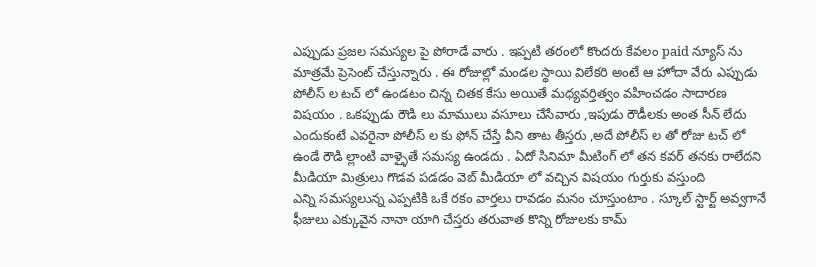ఎప్పుడు ప్రజల సమస్యల పై పోరాడే వారు . ఇప్పటి తరంలో కొందరు కేవలం paid న్యూస్ ను మాత్రమే ప్రెసెంట్ చేస్తున్నారు . ఈ రోజుల్లో మండల స్థాయి విలేకరి అంటే ఆ హోదా వేరు ఎప్పుడు పోలీస్ ల టచ్ లో ఉండటం చిన్న చితక కేసు అయితే మధ్యవర్తిత్వం వహించడం సాదారణ విషయం . ఒకప్పుడు రౌడి లు మాములు వసూలు చేసేవారు ,ఇపుడు రౌడీలకు అంత సీన్ లేదు ఎందుకంటే ఎవరైనా పోలీస్ ల కు ఫోన్ చేస్తే వీని తాట తీస్తరు ,అదే పోలీస్ ల తో రోజు టచ్ లో ఉండే రౌడి ల్లాంటి వాళ్ళైతే సమస్య ఉండదు . ఏదో సినిమా మీటింగ్ లో తన కవర్ తనకు రాలేదని మీడియా మిత్రులు గొడవ పడడం వెబ్ మీడియా లో వచ్చిన విషయం గుర్తుకు వస్తుంది
ఎన్ని సమస్యలున్న ఎప్పటికి ఒకే రకం వార్తలు రావడం మనం చూస్తుంటాం . స్కూల్ స్టార్ట్ అవ్వగానే ఫీజులు ఎక్కువైన నానా యాగి చేస్తరు తరువాత కొన్ని రోజులకు కామ్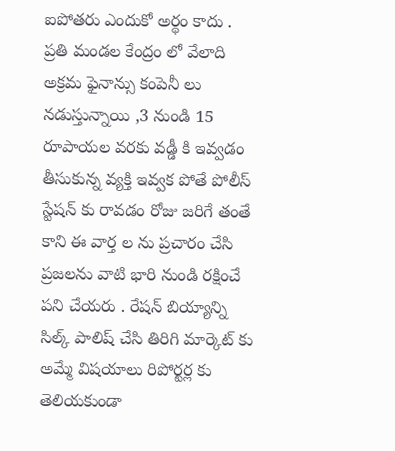ఐపోతరు ఎందుకో అర్థం కాదు . ప్రతి మండల కేంద్రం లో వేలాది అక్రమ ఫైనాన్సు కంపెనీ లు నడుస్తున్నాయి ,3 నుండి 15 రూపాయల వరకు వడ్డీ కి ఇవ్వడం తీసుకున్న వ్యక్తి ఇవ్వక పోతే పోలీస్ స్టేషన్ కు రావడం రోజు జరిగే తంతే కాని ఈ వార్త ల ను ప్రచారం చేసి ప్రజలను వాటి భారి నుండి రక్షించే పని చేయరు . రేషన్ బియ్యాన్ని సిల్క్ పాలిష్ చేసి తిరిగి మార్కెట్ కు అమ్మే విషయాలు రిపోర్టర్ల కు తెలియకుండా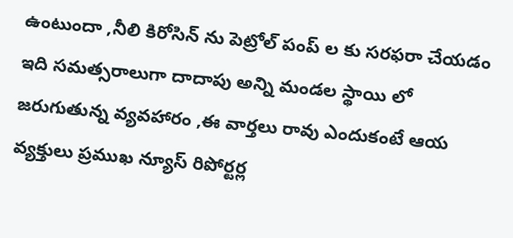ఉంటుందా ,నీలి కిరోసిన్ ను పెట్రోల్ పంప్ ల కు సరఫరా చేయడం ఇది సమత్సరాలుగా దాదాపు అన్ని మండల స్థాయి లో జరుగుతున్న వ్యవహారం ,ఈ వార్తలు రావు ఎందుకంటే ఆయ వ్యక్తులు ప్రముఖ న్యూస్ రిపోర్టర్ల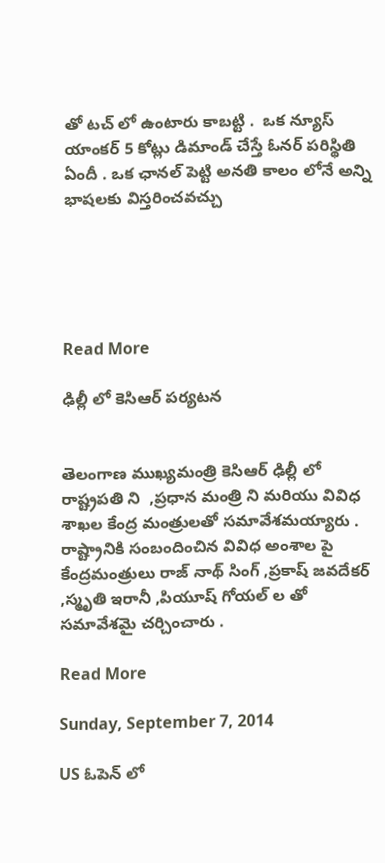తో టచ్ లో ఉంటారు కాబట్టి .  ఒక న్యూస్ యాంకర్ 5 కోట్లు డిమాండ్ చేస్తే ఓనర్ పరిస్థితి ఏందీ . ఒక ఛానల్ పెట్టి అనతి కాలం లోనే అన్ని భాషలకు విస్తరించవచ్చు





Read More

ఢిల్లీ లో కెసిఆర్ పర్యటన


తెలంగాణ ముఖ్యమంత్రి కెసిఆర్ ఢిల్లీ లో  రాష్ట్రపతి ని  ,ప్రధాన మంత్రి ని మరియు వివిధ శాఖల కేంద్ర మంత్రులతో సమావేశమయ్యారు . రాష్ట్రానికి సంబందించిన వివిధ అంశాల పై కేంద్రమంత్రులు రాజ్ నాథ్ సింగ్ ,ప్రకాష్ జవదేకర్ ,స్మృతి ఇరానీ ,పియూష్ గోయల్ ల తో సమావేశమై చర్చించారు .

Read More

Sunday, September 7, 2014

US ఓపెన్ లో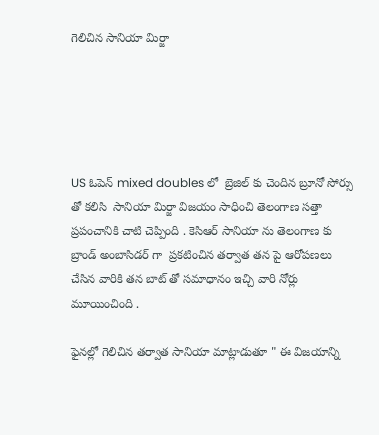గెలిచిన సానియా మిర్జా





US ఓపెన్ mixed doubles లో  బ్రెజిల్ కు చెందిన బ్రూనో సోర్సు తో కలిసి  సానియా మిర్జా విజయం సాధించి తెలంగాణ సత్తా ప్రపంచానికి చాటి చెప్పింది . కెసిఆర్ సానియా ను తెలంగాణ కు బ్రాండ్ అంబాసిడర్ గా  ప్రకటించిన తర్వాత తన పై ఆరోపణలు చేసిన వారికి తన బాట్ తో సమాధానం ఇచ్చి వారి నోర్లు మూయించింది .

ఫైనల్లో గెలిచిన తర్వాత సానియా మాట్లాడుతూ " ఈ విజయాన్ని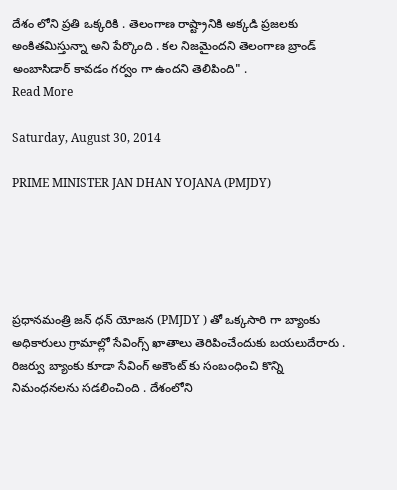దేశం లోని ప్రతి ఒక్కరికి . తెలంగాణ రాష్ట్రానికి అక్కడి ప్రజలకు అంకితమిస్తున్నా అని పేర్కొంది . కల నిజమైందని తెలంగాణ బ్రాండ్ అంబాసిడార్ కావడం గర్వం గా ఉందని తెలిపింది" .
Read More

Saturday, August 30, 2014

PRIME MINISTER JAN DHAN YOJANA (PMJDY)





ప్రధానమంత్రి జన్ ధన్ యోజన (PMJDY ) తో ఒక్కసారి గా బ్యాంకు అధికారులు గ్రామాల్లో సేవింగ్స్ ఖాతాలు తెరిపించేందుకు బయలుదేరారు . రిజర్వు బ్యాంకు కూడా సేవింగ్ అకౌంట్ కు సంబంధించి కొన్ని నిమంధనలను సడలించింది . దేశంలోని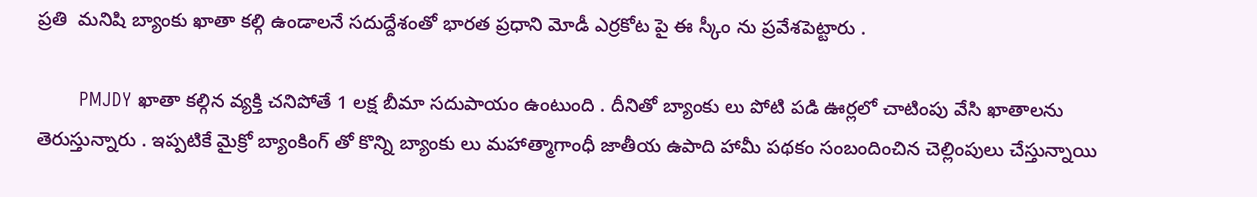ప్రతి  మనిషి బ్యాంకు ఖాతా కల్గి ఉండాలనే సదుద్దేశంతో భారత ప్రధాని మోడీ ఎర్రకోట పై ఈ స్కీం ను ప్రవేశపెట్టారు .

       PMJDY ఖాతా కల్గిన వ్యక్తి చనిపోతే 1 లక్ష బీమా సదుపాయం ఉంటుంది . దీనితో బ్యాంకు లు పోటి పడి ఊర్లలో చాటింపు వేసి ఖాతాలను తెరుస్తున్నారు . ఇప్పటికే మైక్రో బ్యాంకింగ్ తో కొన్ని బ్యాంకు లు మహాత్మాగాంధీ జాతీయ ఉపాది హామీ పథకం సంబందించిన చెల్లింపులు చేస్తున్నాయి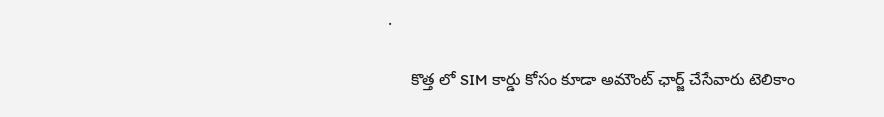.

     కొత్త లో SIM కార్డు కోసం కూడా అమౌంట్ ఛార్జ్ చేసేవారు టెలికాం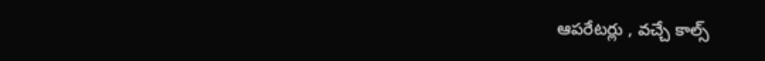ఆపరేటర్లు , వచ్చే కాల్స్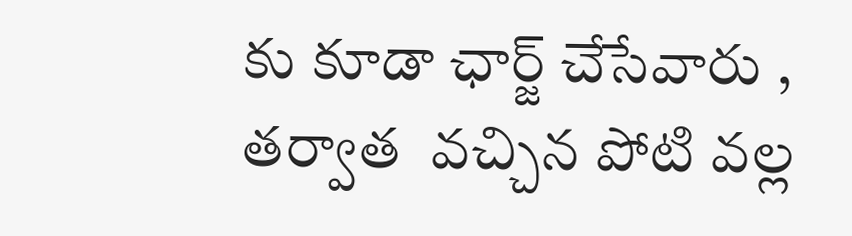కు కూడా ఛార్జ్ చేసేవారు , తర్వాత  వచ్చిన పోటి వల్ల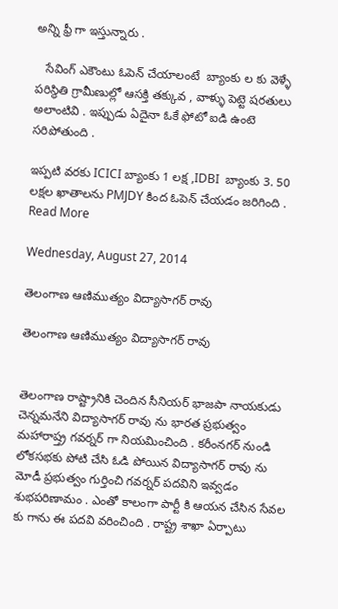అన్ని ఫ్రీ గా ఇస్తున్నారు .

   సేవింగ్ ఎకౌంటు ఓపెన్ చేయాలంటే  బ్యాంకు ల కు వెళ్ళే పరిస్థితి గ్రామీణుల్లో ఆసక్తి తక్కువ , వాళ్ళు పెట్టె షరతులు అలాంటివి . ఇప్పుడు ఏదైనా ఓకే ఫోటో ఐడి ఉంటె సరిపోతుంది .

ఇప్పటి వరకు ICICI బ్యాంకు 1 లక్ష ,IDBI  బ్యాంకు 3. 50 లక్షల ఖాతాలను PMJDY కింద ఓపెన్ చేయడం జరిగింది .
Read More

Wednesday, August 27, 2014

తెలంగాణ ఆణిముత్యం విద్యాసాగర్ రావు

తెలంగాణ ఆణిముత్యం విద్యాసాగర్ రావు


తెలంగాణ రాష్ట్రానికి చెందిన సీనియర్ భాజపా నాయకుడు చెన్నమనేని విద్యాసాగర్ రావు ను భారత ప్రభుత్వం మహారాష్త్ర గవర్నర్ గా నియమించింది . కరీంనగర్ నుండి లోకసభకు పోటి చేసి ఓడి పోయిన విద్యాసాగర్ రావు ను మోడీ ప్రభుత్వం గుర్తించి గవర్నర్ పదవిని ఇవ్వడం శుభపరిణామం . ఎంతో కాలంగా పార్టీ కి ఆయన చేసిన సేవల కు గాను ఈ పదవి వరించింది . రాష్ట్ర శాఖా ఏర్పాటు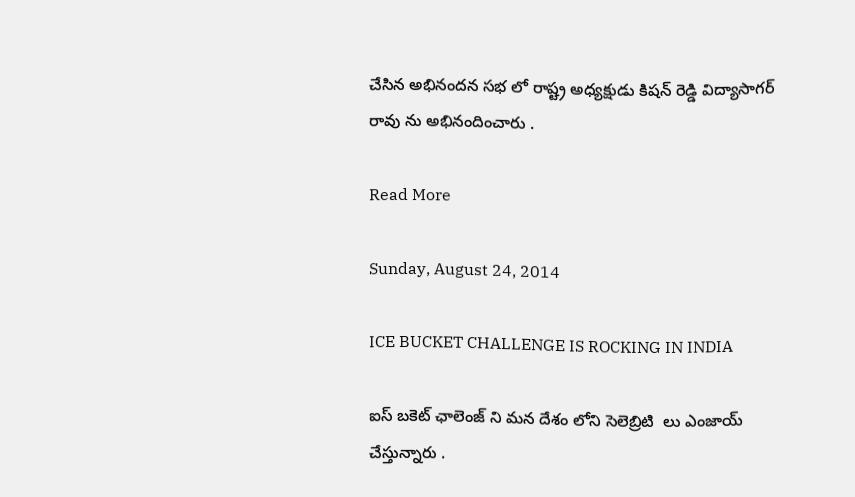చేసిన అభినందన సభ లో రాష్ట్ర అధ్యక్షుడు కిషన్ రెడ్డి విద్యాసాగర్ రావు ను అభినందించారు .

Read More

Sunday, August 24, 2014

ICE BUCKET CHALLENGE IS ROCKING IN INDIA

ఐస్ బకెట్ ఛాలెంజ్ ని మన దేశం లోని సెలెబ్రిటి  లు ఎంజాయ్ చేస్తున్నారు .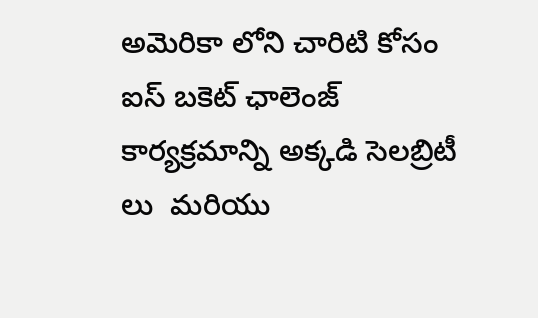అమెరికా లోని చారిటి కోసం ఐస్ బకెట్ ఛాలెంజ్ కార్యక్రమాన్ని అక్కడి సెలబ్రిటీ లు  మరియు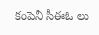కంపెనీ సీఈఓ లు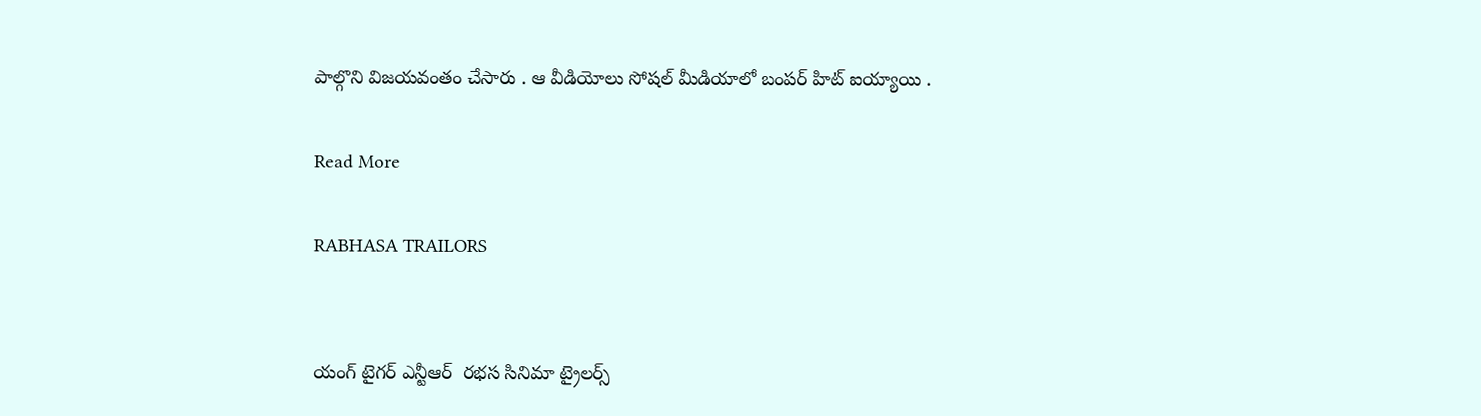పాల్గొని విజయవంతం చేసారు . ఆ వీడియోలు సోషల్ మీడియాలో బంపర్ హిట్ ఐయ్యాయి .

Read More

RABHASA TRAILORS


యంగ్ టైగర్ ఎన్టీఆర్  రభస సినిమా ట్రైలర్స్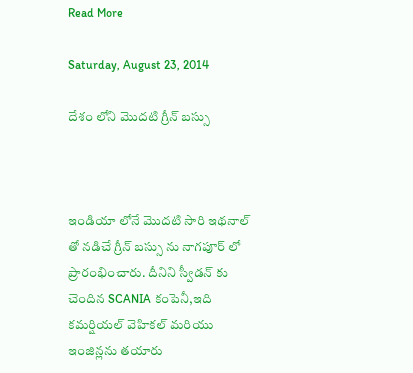Read More

Saturday, August 23, 2014

దేశం లోని మొదటి గ్రీన్ బస్సు



ఇండియా లోనే మొదటి సారి ఇథనాల్ తో నడిచే గ్రీన్ బస్సు ను నాగపూర్ లో ప్రారంభించారు. దీనిని స్వీడన్ కు చెందిన SCANIA కంపెనీ,ఇది  కమర్షియల్ వెహికల్ మరియు ఇంజిన్లను తయారు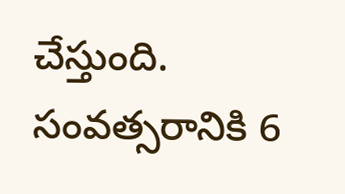చేస్తుంది. సంవత్సరానికి 6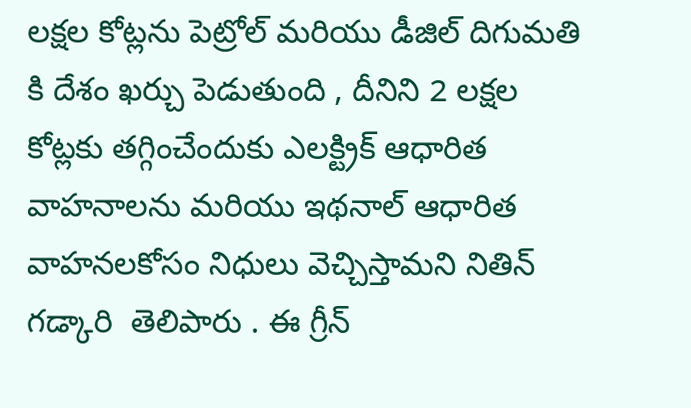లక్షల కోట్లను పెట్రోల్ మరియు డీజిల్ దిగుమతి కి దేశం ఖర్చు పెడుతుంది , దీనిని 2 లక్షల కోట్లకు తగ్గించేందుకు ఎలక్ట్రిక్ ఆధారిత వాహనాలను మరియు ఇథనాల్ ఆధారిత వాహనలకోసం నిధులు వెచ్చిస్తామని నితిన్ గడ్కారి  తెలిపారు . ఈ గ్రీన్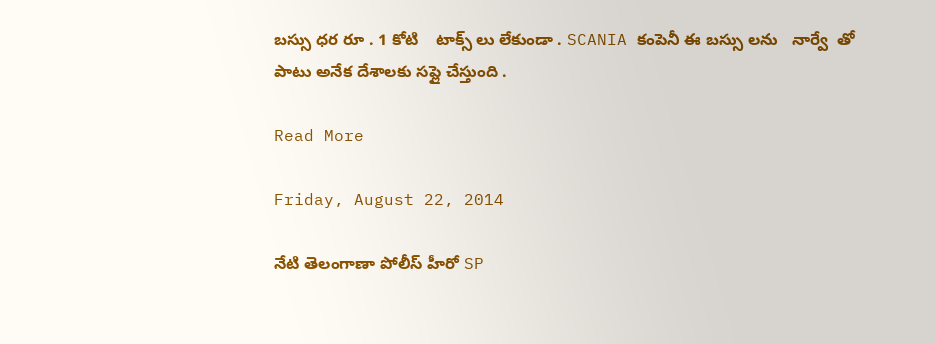బస్సు ధర రూ . 1 కోటి    టాక్స్ లు లేకుండా . SCANIA కంపెనీ ఈ బస్సు లను   నార్వే  తో పాటు అనేక దేశాలకు సప్లై చేస్తుంది .

Read More

Friday, August 22, 2014

నేటి తెలంగాణా పోలీస్ హీరో SP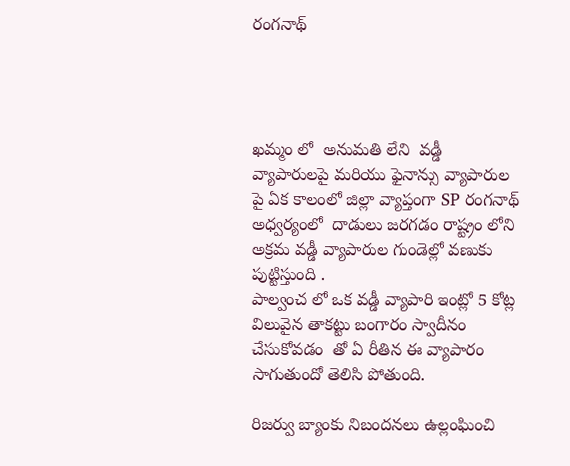రంగనాథ్




ఖమ్మం లో  అనుమతి లేని  వడ్డీ వ్యాపారులపై మరియు ఫైనాన్సు వ్యాపారుల పై ఏక కాలంలో జిల్లా వ్యాప్తంగా SP రంగనాథ్ అధ్వర్యంలో  దాడులు జరగడం రాష్ట్రం లోని అక్రమ వడ్డీ వ్యాపారుల గుండెల్లో వణుకు పుట్టిస్తుంది .
పాల్వంచ లో ఒక వడ్డీ వ్యాపారి ఇంట్లో 5 కోట్ల విలువైన తాకట్టు బంగారం స్వాదీనం చేసుకోవడం  తో ఏ రీతిన ఈ వ్యాపారం సాగుతుందో తెలిసి పోతుంది.

రిజర్వు బ్యాంకు నిబందనలు ఉల్లంఘించి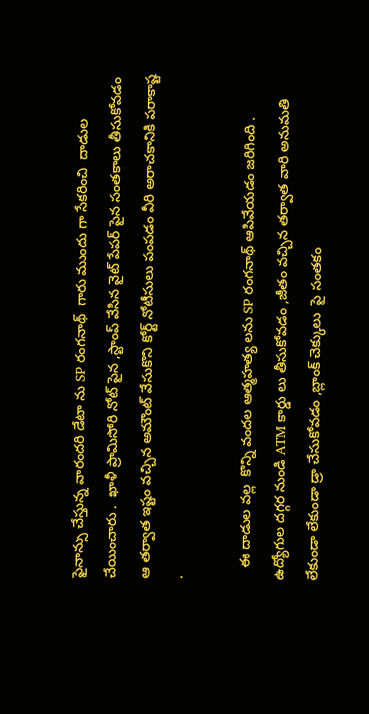ఫైనాన్సు చేస్తున్న వారందరి డేటా ను SP రంగనాథ్  గారు ముందు గా సేకరించి  దాడుల చేయించారు .  ఖాళీ ప్రామిసోరి నోట్ పైన ,స్టాంప్ వేసిన వైట్ పేపర్ పైన సంతకాలు తీసుకోవడం  ఆ తర్వాత ఇష్టం వచ్చిన అమౌంట్ వేసుకొని కోర్ట్ నోటీసులు పంపడం వీరి అరాచకానికి పరాకాష్ట .

   ఈ దాడుల వల్ల  కొన్ని వందల ఆత్మహత్య లను SP రంగనాథ్ ఆపివేయడం జరిగింది . ఉద్యోగుల దగ్గర నుండి ATM కార్డు లు తీసుకోవడం ,జీతం వచ్చిన తర్వాత వారి అనుమతి లేకుండా లేకుండా డ్రా చేసుకోవడం ,బ్లాంక్ చెక్కులు  పై సంతకం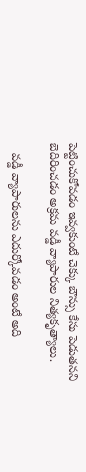పెట్టించుకోవడం ఇవ్వకుంటే చెక్కు బౌన్సు కేసు పెడుతనని బెదిరించడం అక్రమ వడ్డీ వ్యాపారుల నిత్యకృత్యాలు.

   వడ్డీ వ్యాపారులను ఎదుర్కోవడం అంటే అది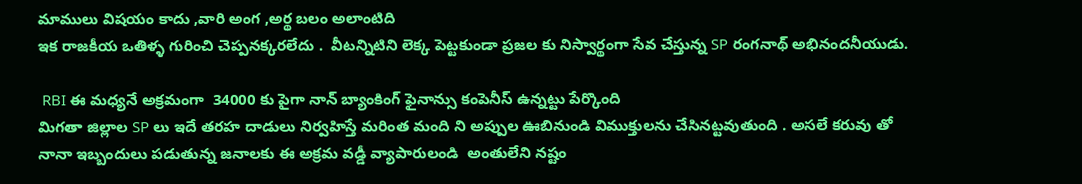మాములు విషయం కాదు ,వారి అంగ ,అర్థ బలం అలాంటిది
ఇక రాజకీయ ఒతిళ్ళ గురించి చెప్పనక్కరలేదు .  వీటన్నిటిని లెక్క పెట్టకుండా ప్రజల కు నిస్వార్థంగా సేవ చేస్తున్న SP రంగనాథ్ అభినందనీయుడు.

 RBI ఈ మధ్యనే అక్రమంగా  34000 కు పైగా నాన్ బ్యాంకింగ్ ఫైనాన్సు కంపెనీస్ ఉన్నట్టు పేర్కొంది
మిగతా జిల్లాల SP లు ఇదే తరహ దాడులు నిర్వహిస్తే మరింత మంది ని అప్పుల ఊబినుండి విముక్తులను చేసినట్టవుతుంది . అసలే కరువు తో నానా ఇబ్బందులు పడుతున్న జనాలకు ఈ అక్రమ వడ్డీ వ్యాపారులండి  అంతులేని నష్టం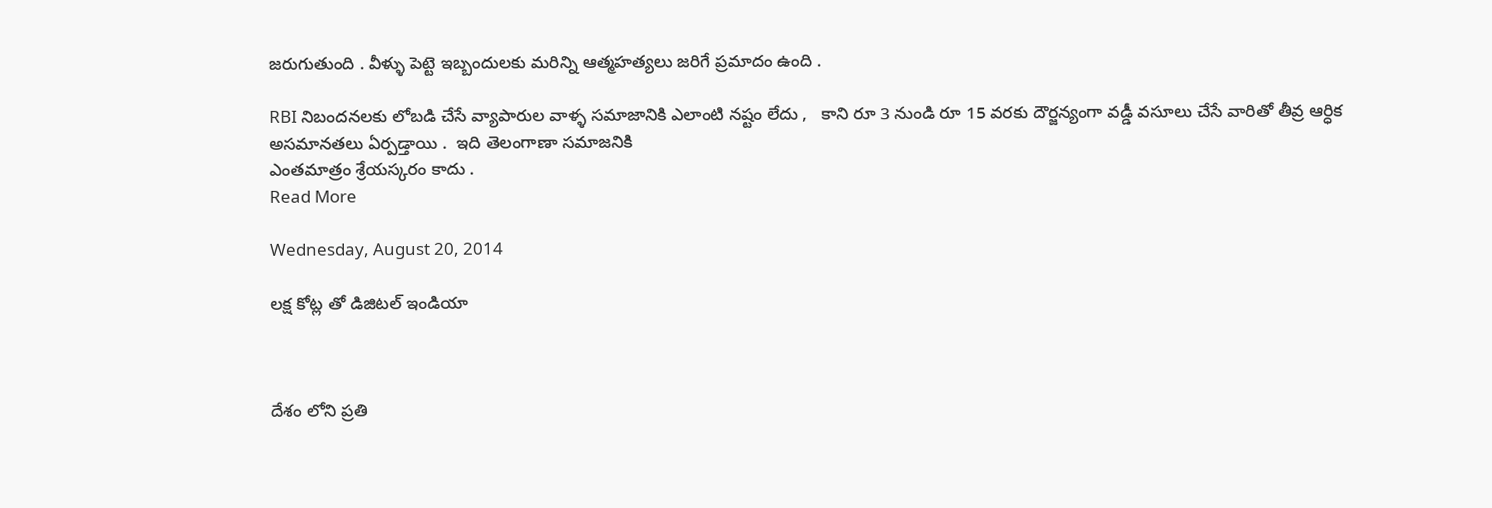జరుగుతుంది . వీళ్ళు పెట్టె ఇబ్బందులకు మరిన్ని ఆత్మహత్యలు జరిగే ప్రమాదం ఉంది .

RBI నిబందనలకు లోబడి చేసే వ్యాపారుల వాళ్ళ సమాజానికి ఎలాంటి నష్టం లేదు ,   కాని రూ 3 నుండి రూ 15 వరకు దౌర్జన్యంగా వడ్డీ వసూలు చేసే వారితో తీవ్ర ఆర్ధిక అసమానతలు ఏర్పడ్తాయి .  ఇది తెలంగాణా సమాజనికి
ఎంతమాత్రం శ్రేయస్కరం కాదు .
Read More

Wednesday, August 20, 2014

లక్ష కోట్ల తో డిజిటల్ ఇండియా



దేశం లోని ప్రతి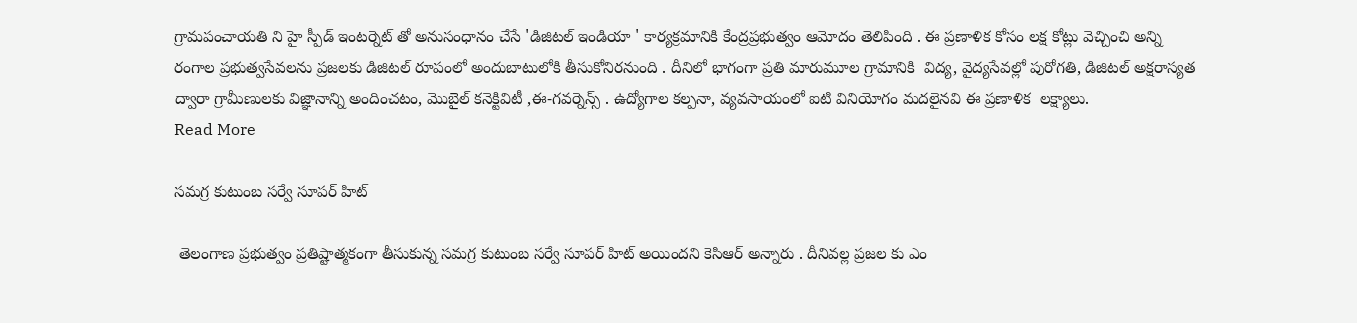గ్రామపంచాయతి ని హై స్పీడ్ ఇంటర్నెట్ తో అనుసంధానం చేసే 'డిజిటల్ ఇండియా ' కార్యక్రమానికి కేంద్రప్రభుత్వం ఆమోదం తెలిపింది . ఈ ప్రణాళిక కోసం లక్ష కోట్లు వెచ్చించి అన్ని రంగాల ప్రభుత్వసేవలను ప్రజలకు డిజిటల్ రూపంలో అందుబాటులోకి తీసుకోనిరనుంది . దీనిలో భాగంగా ప్రతి మారుమూల గ్రామానికి  విద్య, వైద్యసేవల్లో పురోగతి, డిజిటల్ అక్షరాస్యత ద్వారా గ్రామీణులకు విజ్ఞానాన్ని అందించటం, మొబైల్ కనెక్టివిటీ ,ఈ-గవర్నెన్స్ . ఉద్యోగాల కల్పనా, వ్యవసాయంలో ఐటి వినియోగం మదలైనవి ఈ ప్రణాళిక  లక్ష్యాలు.
Read More

సమగ్ర కుటుంబ సర్వే సూపర్ హిట్

 తెలంగాణ ప్రభుత్వం ప్రతిష్టాత్మకంగా తీసుకున్న సమగ్ర కుటుంబ సర్వే సూపర్ హిట్ అయిందని కెసిఆర్ అన్నారు . దీనివల్ల ప్రజల కు ఎం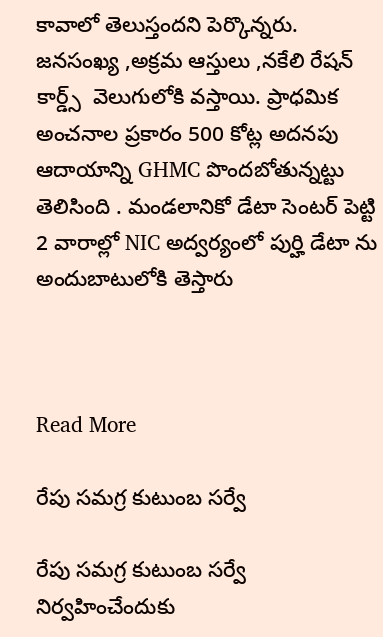కావాలో తెలుస్తందని పెర్కొన్నరు. జనసంఖ్య ,అక్రమ ఆస్తులు ,నకేలి రేషన్ కార్డ్స్  వెలుగులోకి వస్తాయి. ప్రాధమిక అంచనాల ప్రకారం 500 కోట్ల అదనపు ఆదాయాన్ని GHMC పొందబోతున్నట్టు తెలిసింది . మండలానికో డేటా సెంటర్ పెట్టి 2 వారాల్లో NIC అద్వర్యంలో పుర్హి డేటా ను అందుబాటులోకి తెస్తారు



Read More

రేపు సమగ్ర కుటుంబ సర్వే

రేపు సమగ్ర కుటుంబ సర్వే నిర్వహించేందుకు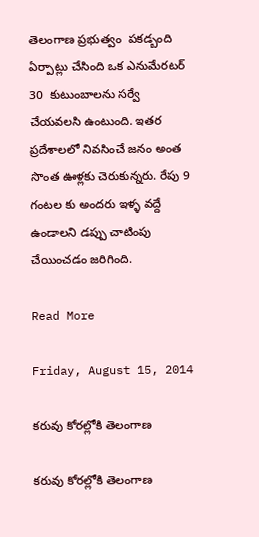తెలంగాణ ప్రభుత్వం  పకడ్బంది ఏర్పాట్లు చేసింది ఒక ఎనుమేరటర్ 30  కుటుంబాలను సర్వే చేయవలసి ఉంటుంది. ఇతర ప్రదేశాలలో నివసించే జనం అంత సొంత ఊళ్లకు చెరుకున్నరు. రేపు 9 గంటల కు అందరు ఇళ్ళ వద్దే ఉండాలని డప్పు చాటింపు చేయించడం జరిగింది.

Read More

Friday, August 15, 2014

కరువు కోరల్లోకి తెలంగాణ

కరువు కోరల్లోకి తెలంగాణ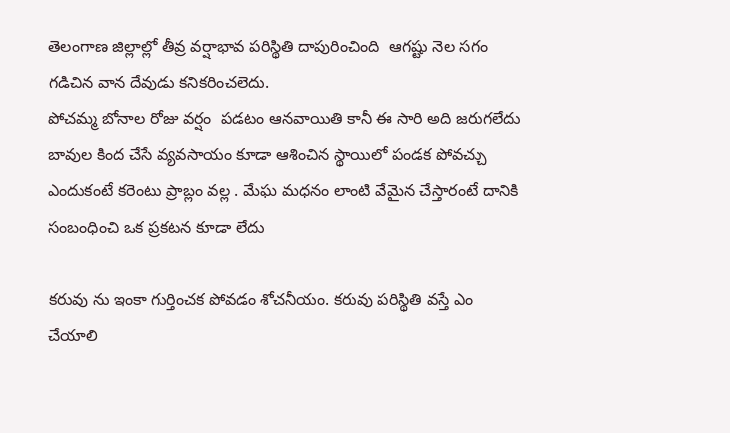తెలంగాణ జిల్లాల్లో తీవ్ర వర్షాభావ పరిస్థితి దాపురించింది  ఆగష్టు నెల సగం గడిచిన వాన దేవుడు కనికరించలెదు.
పోచమ్మ బోనాల రోజు వర్షం  పడటం ఆనవాయితి కానీ ఈ సారి అది జరుగలేదు బావుల కింద చేసే వ్యవసాయం కూడా ఆశించిన స్థాయిలో పండక పోవచ్చు ఎందుకంటే కరెంటు ప్రాబ్లం వల్ల . మేఘ మధనం లాంటి వేమైన చేస్తారంటే దానికి సంబంధించి ఒక ప్రకటన కూడా లేదు

కరువు ను ఇంకా గుర్తించక పోవడం శోచనీయం. కరువు పరిస్థితి వస్తే ఎం చేయాలి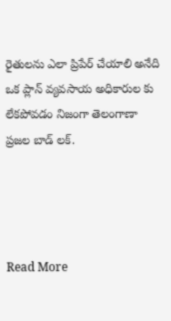రైతులను ఎలా ప్రిపేర్ చేయాలి అనేది ఒక ప్లాన్ వ్యవసాయ అధికారుల కు లేకపోవడం నిజంగా తెలంగాణా ప్రజల బాడ్ లక్.




Read More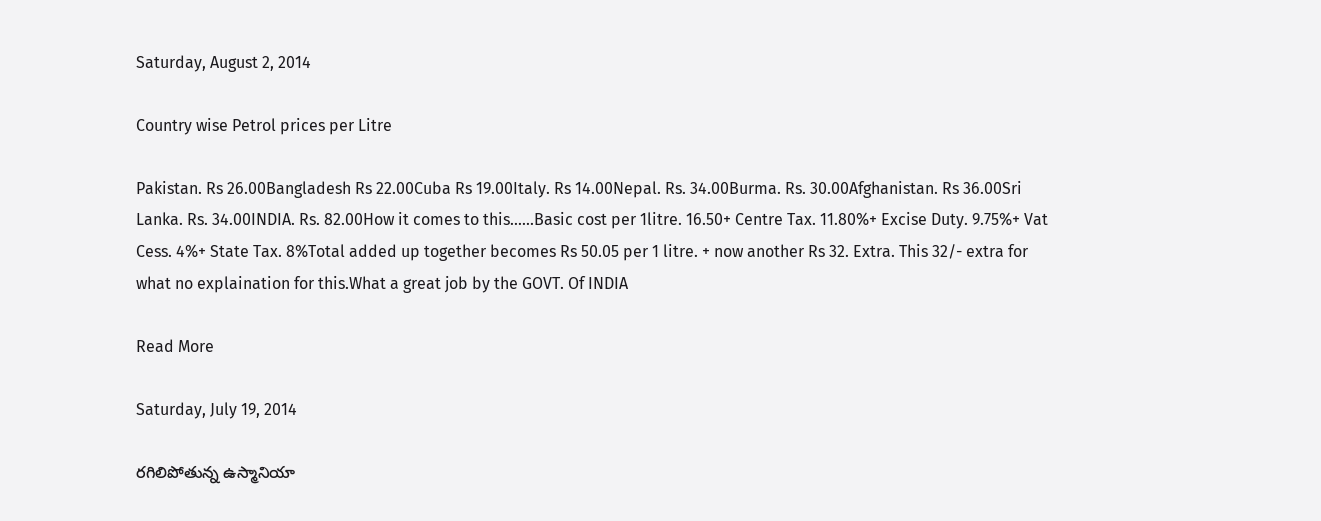Saturday, August 2, 2014

Country wise Petrol prices per Litre

Pakistan. Rs 26.00Bangladesh Rs 22.00Cuba Rs 19.00Italy. Rs 14.00Nepal. Rs. 34.00Burma. Rs. 30.00Afghanistan. Rs 36.00Sri Lanka. Rs. 34.00INDIA. Rs. 82.00How it comes to this......Basic cost per 1litre. 16.50+ Centre Tax. 11.80%+ Excise Duty. 9.75%+ Vat Cess. 4%+ State Tax. 8%Total added up together becomes Rs 50.05 per 1 litre. + now another Rs 32. Extra. This 32/- extra for what no explaination for this.What a great job by the GOVT. Of INDIA

Read More

Saturday, July 19, 2014

రగిలిపోతున్న ఉస్మానియా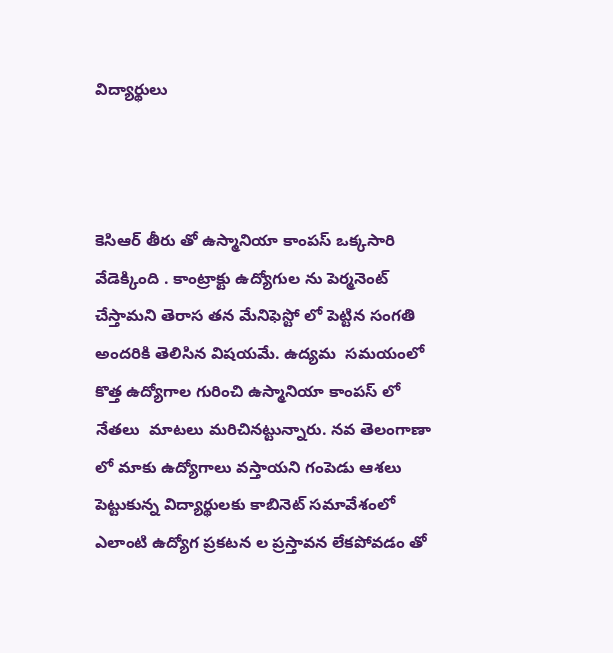విద్యార్థులు



కెసిఆర్ తీరు తో ఉస్మానియా కాంపస్ ఒక్కసారి వేడెక్కింది . కాంట్రాక్టు ఉద్యోగుల ను పెర్మనెంట్ చేస్తామని తెరాస తన మేనిఫెస్టో లో పెట్టిన సంగతి అందరికి తెలిసిన విషయమే. ఉద్యమ  సమయంలో కొత్త ఉద్యోగాల గురించి ఉస్మానియా కాంపస్ లో నేతలు  మాటలు మరిచినట్టున్నారు. నవ తెలంగాణా లో మాకు ఉద్యోగాలు వస్తాయని గంపెడు ఆశలు పెట్టుకున్న విద్యార్థులకు కాబినెట్ సమావేశంలో ఎలాంటి ఉద్యోగ ప్రకటన ల ప్రస్తావన లేకపోవడం తో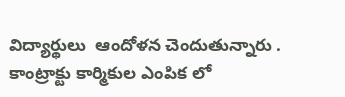విద్యార్థులు  ఆందోళన చెందుతున్నారు . కాంట్రాక్టు కార్మికుల ఎంపిక లో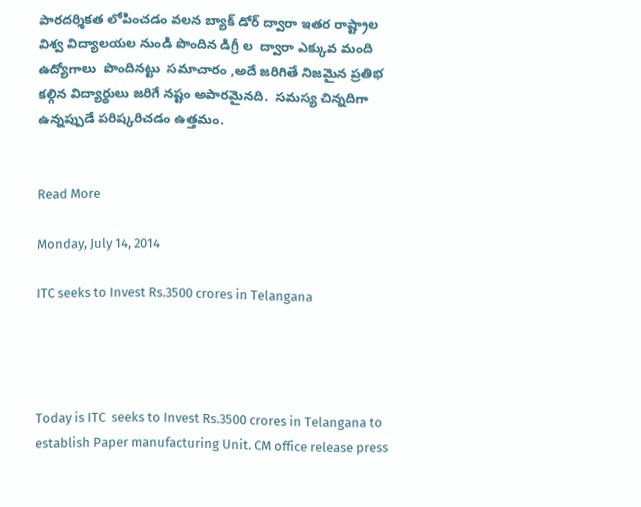పారదర్శికత లోపించడం వలన బ్యాక్ డోర్ ద్వారా ఇతర రాష్ట్రాల  విశ్వ విద్యాలయల నుండి పొందిన డిగ్రీ ల  ద్వారా ఎక్కువ మంది ఉద్యోగాలు  పొందినట్టు  సమాచారం ,అదే జరిగితే నిజమైన ప్రతిభ కల్గిన విద్యార్థులు జరిగే నష్టం అపారమైనది.  సమస్య చిన్నదిగా ఉన్నప్పుడే పరిష్కరిచడం ఉత్తమం.


Read More

Monday, July 14, 2014

ITC seeks to Invest Rs.3500 crores in Telangana




Today is ITC  seeks to Invest Rs.3500 crores in Telangana to establish Paper manufacturing Unit. CM office release press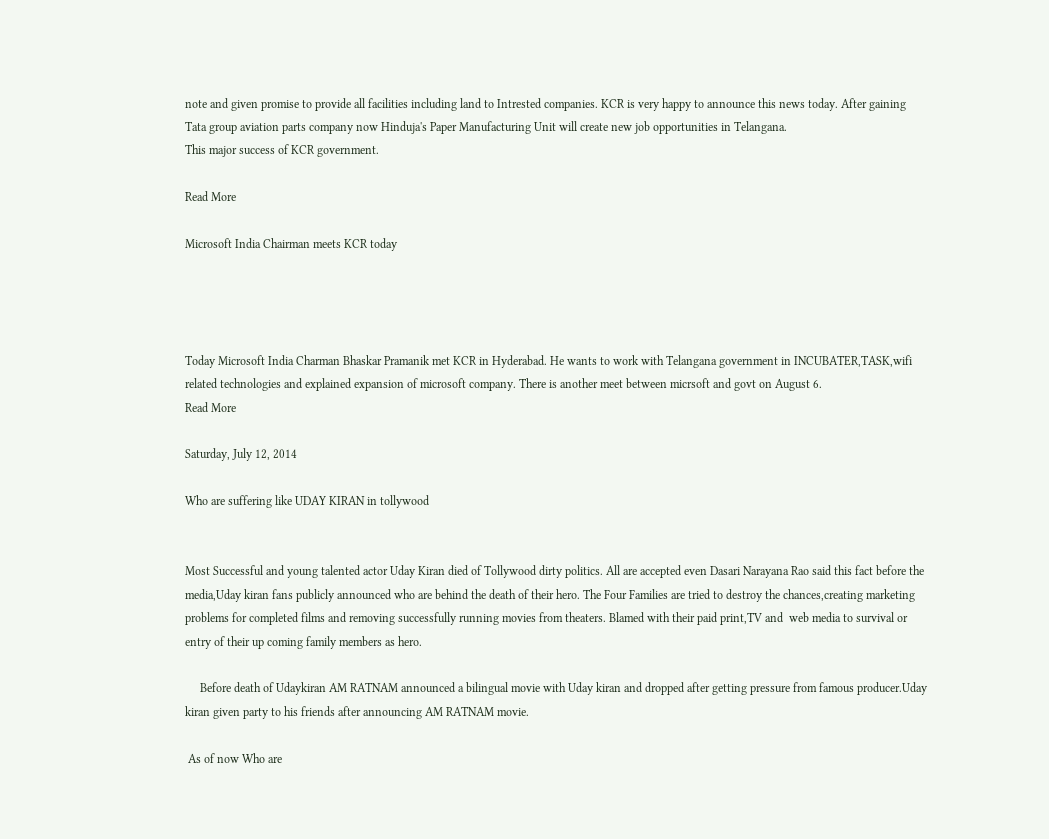note and given promise to provide all facilities including land to Intrested companies. KCR is very happy to announce this news today. After gaining Tata group aviation parts company now Hinduja's Paper Manufacturing Unit will create new job opportunities in Telangana.
This major success of KCR government.

Read More

Microsoft India Chairman meets KCR today




Today Microsoft India Charman Bhaskar Pramanik met KCR in Hyderabad. He wants to work with Telangana government in INCUBATER,TASK,wifi related technologies and explained expansion of microsoft company. There is another meet between micrsoft and govt on August 6.
Read More

Saturday, July 12, 2014

Who are suffering like UDAY KIRAN in tollywood


Most Successful and young talented actor Uday Kiran died of Tollywood dirty politics. All are accepted even Dasari Narayana Rao said this fact before the media,Uday kiran fans publicly announced who are behind the death of their hero. The Four Families are tried to destroy the chances,creating marketing problems for completed films and removing successfully running movies from theaters. Blamed with their paid print,TV and  web media to survival or entry of their up coming family members as hero.

     Before death of Udaykiran AM RATNAM announced a bilingual movie with Uday kiran and dropped after getting pressure from famous producer.Uday kiran given party to his friends after announcing AM RATNAM movie.

 As of now Who are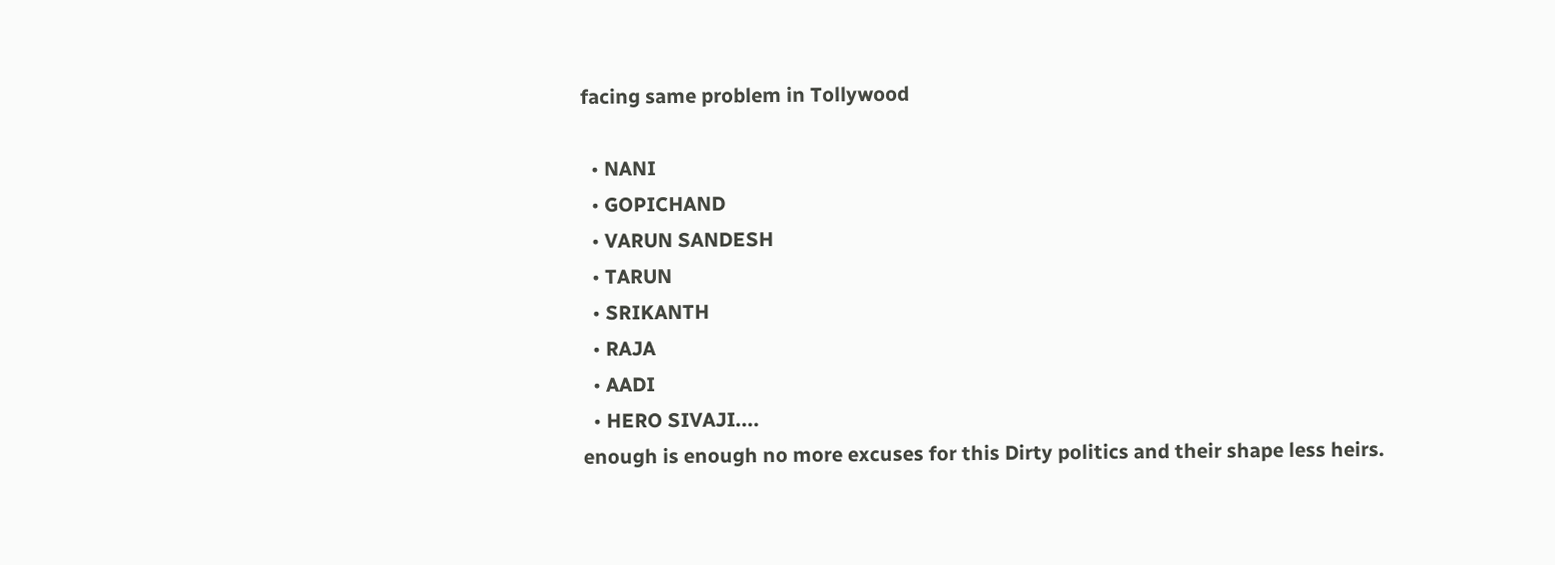facing same problem in Tollywood

  • NANI
  • GOPICHAND
  • VARUN SANDESH
  • TARUN
  • SRIKANTH
  • RAJA
  • AADI
  • HERO SIVAJI....
enough is enough no more excuses for this Dirty politics and their shape less heirs.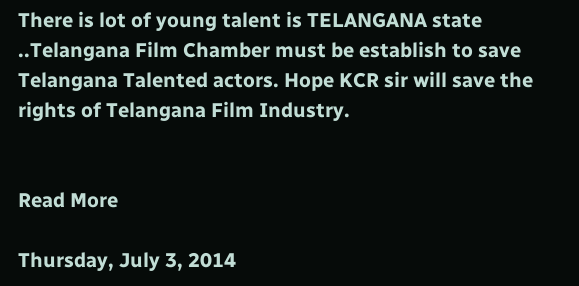There is lot of young talent is TELANGANA state ..Telangana Film Chamber must be establish to save Telangana Talented actors. Hope KCR sir will save the rights of Telangana Film Industry.


Read More

Thursday, July 3, 2014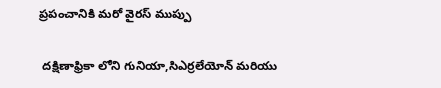ప్రపంచానికి మరో వైరస్ ముప్పు

 దక్షిణాఫ్రికా లోని గునియా,సిఎర్రలేయోన్ మరియు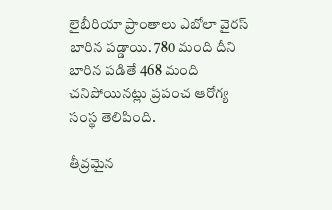లైబీరియా ప్రాంతాలు ఎబోలా వైరస్ బారిన పడ్డాయి. 780 మంది దీని బారిన పడితే 468 మంది చనిపోయినట్లు ప్రపంచ ఆరోగ్య సంస్థ తెలిపింది.

తీవ్రమైన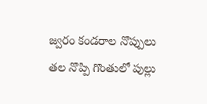జ్వరం కండరాల నొప్పులు తల నొప్పి గొంతులో పుల్లు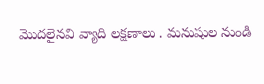మొదలైనవి వ్యాది లక్షణాలు . మనుషుల నుండి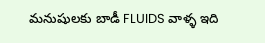మనుషులకు బాడీ FLUIDS వాళ్ళ ఇది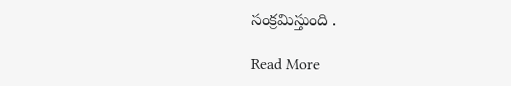సంక్రమిస్తుంది .

Read More